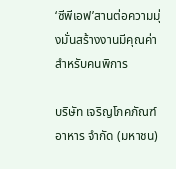‘ซีพีเอฟ’สานต่อความมุ่งมั่นสร้างงานมีคุณค่าสำหรับคนพิการ

บริษัท เจริญโภคภัณฑ์อาหาร จำกัด (มหาชน)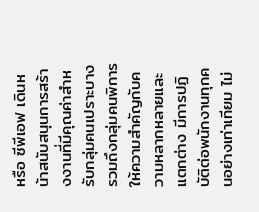หรือ ซีพีเอฟ เดินหน้าสนับสนุนการสร้างงานที่มีคุณค่าสำหรับกลุ่มคนเปราะบาง รวมถึงกลุ่มคนพิการ ให้ความสำคัญกับความหลากหลายและแตกต่าง มีการปฏิบัติต่อพนักงานทุกคนอย่างเท่าเทียม ไม่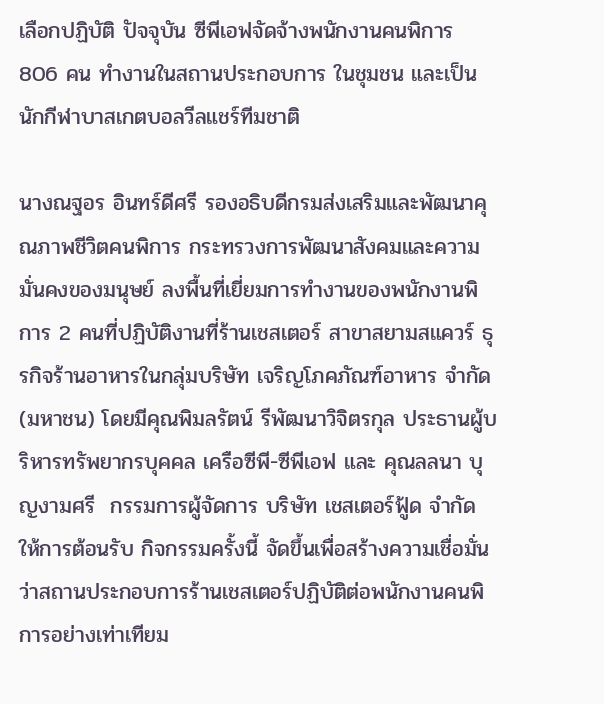เลือกปฏิบัติ ปัจจุบัน ซีพีเอฟจัดจ้างพนักงานคนพิการ 806 คน ทำงานในสถานประกอบการ ในชุมชน และเป็นนักกีฬาบาสเกตบอลวีลแชร์ทีมชาติ

นางณฐอร อินทร์ดีศรี รองอธิบดีกรมส่งเสริมและพัฒนาคุณภาพชีวิตคนพิการ กระทรวงการพัฒนาสังคมและความมั่นคงของมนุษย์ ลงพื้นที่เยี่ยมการทำงานของพนักงานพิการ 2 คนที่ปฏิบัติงานที่ร้านเชสเตอร์ สาขาสยามสแควร์ ธุรกิจร้านอาหารในกลุ่มบริษัท เจริญโภคภัณฑ์อาหาร จำกัด (มหาชน) โดยมีคุณพิมลรัตน์ รีพัฒนาวิจิตรกุล ประธานผู้บริหารทรัพยากรบุคคล เครือซีพี-ซีพีเอฟ และ คุณลลนา บุญงามศรี  กรรมการผู้จัดการ บริษัท เชสเตอร์ฟู้ด จำกัด ให้การต้อนรับ กิจกรรมครั้งนี้ จัดขึ้นเพื่อสร้างความเชื่อมั่นว่าสถานประกอบการร้านเชสเตอร์ปฏิบัติต่อพนักงานคนพิการอย่างเท่าเทียม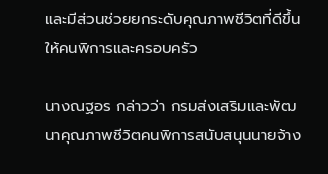และมีส่วนช่วยยกระดับคุณภาพชีวิตที่ดีขึ้นให้คนพิการและครอบครัว

นางณฐอร กล่าวว่า กรมส่งเสริมและพัฒนาคุณภาพชีวิตคนพิการสนับสนุนนายจ้าง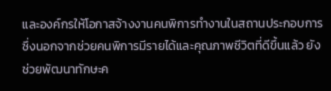และองค์กรให้โอกาสจ้างงานคนพิการทำงานในสถานประกอบการ ซึ่งนอกจากช่วยคนพิการมีรายได้และคุณภาพชีวิตที่ดีขึ้นแล้ว ยังช่วยพัฒนาทักษะค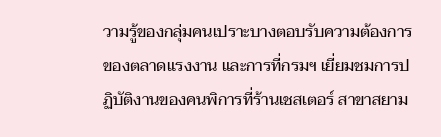วามรู้ของกลุ่มคนเปราะบางตอบรับความต้องการของตลาดแรงงาน และการที่กรมฯ เยี่ยมชมการปฏิบัติงานของคนพิการที่ร้านเชสเตอร์ สาขาสยาม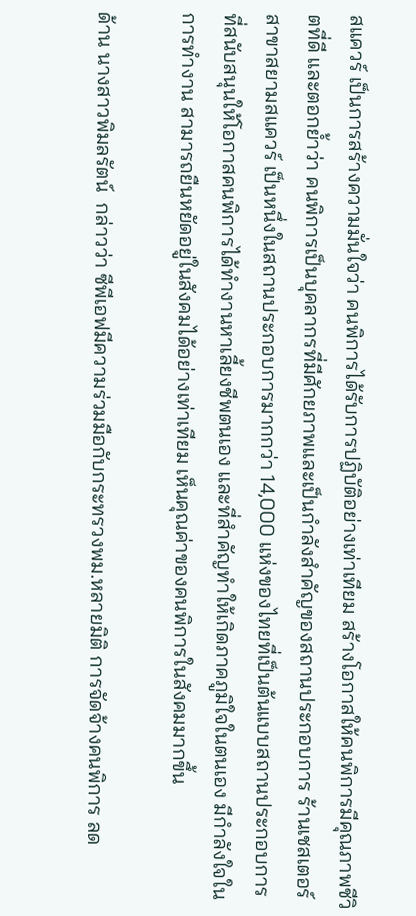สแควร์ เป็นการสร้างความมั่นใจว่า คนพิการได้รับการปฏิบัติอย่างเท่าเทียม สร้างโอกาสให้คนพิการมีคุณภาพชีวิตที่ดี และตอกย้ำว่า คนพิการเป็นบุคลากรที่มีศักยภาพและเป็นกำลังสำคัญของสถานประกอบการ ร้านเชสเตอร์ สาขาสยามสแควร์ เป็นหนึ่งในสถานประกอบการมากกว่า 14,000 แห่งของไทยที่เป็นต้นแบบสถานประกอบการที่สนับสนุนให้โอกาสคนพิการได้ทำงานหาเลี้ยงชีพตนเอง และที่สำคัญทำให้เกิดภาคภูมิใจในตนเอง มีกำลังใจในการทำงาน สามารถยืนหยัดอยู่ในสังคมได้อย่างเท่าเทียม เห็นคุณค่าของคนพิการในสังคมมากขึ้น

ด้าน นางสาวพิมลรัตน์  กล่าวว่า ซีพีเอฟมีความร่วมมือกับกระทรวงพม.หลายมิติ การจัดจ้างคนพิการ ลด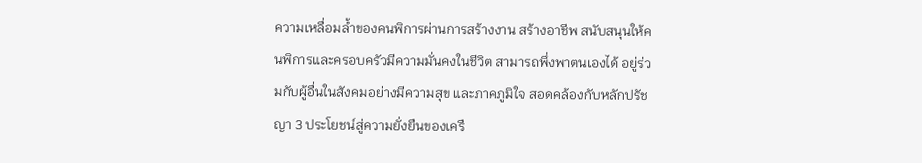ความเหลื่อมล้ำของคนพิการผ่านการสร้างงาน สร้างอาชีพ สนับสนุนให้คนพิการและครอบครัวมีความมั่นคงในชีวิต สามารถพึ่งพาตนเองได้ อยู่ร่วมกับผู้อื่นในสังคมอย่างมีความสุข และภาคภูมิใจ สอดคล้องกับหลักปรัชญา 3 ประโยชน์สู่ความยั่งยืนของเครื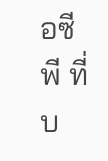อซีพี ที่บ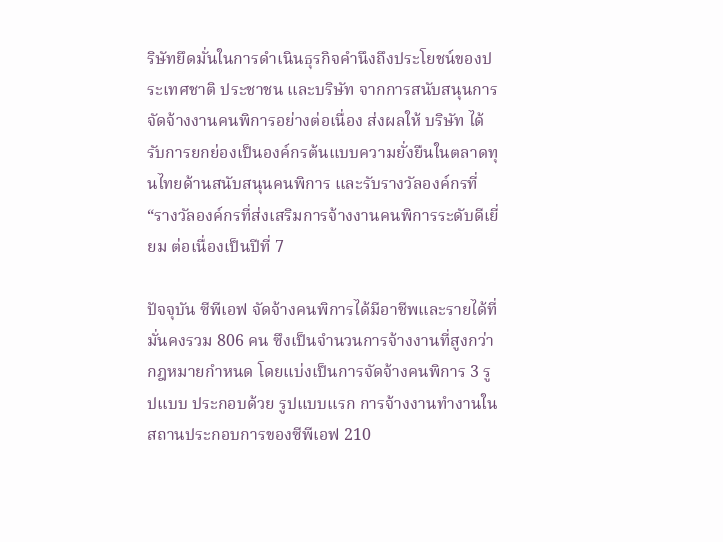ริษัทยึดมั่นในการดำเนินธุรกิจคำนึงถึงประโยชน์ของประเทศชาติ ประชาชน และบริษัท จากการสนับสนุนการจัดจ้างงานคนพิการอย่างต่อเนื่อง ส่งผลให้ บริษัท ได้รับการยกย่องเป็นองค์กรต้นแบบความยั่งยืนในตลาดทุนไทยด้านสนับสนุนคนพิการ และรับรางวัลองค์กรที่ “รางวัลองค์กรที่ส่งเสริมการจ้างงานคนพิการระดับดีเยี่ยม ต่อเนื่องเป็นปีที่ 7

ปัจจุบัน ซีพีเอฟ จัดจ้างคนพิการได้มีอาชีพและรายได้ที่มั่นคงรวม 806 คน ซึงเป็นจำนวนการจ้างงานที่สูงกว่ากฎหมายกำหนด โดยแบ่งเป็นการจัดจ้างคนพิการ 3 รูปแบบ ประกอบด้วย รูปแบบแรก การจ้างงานทำงานในสถานประกอบการของซีพีเอฟ 210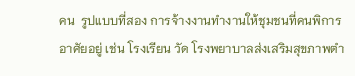คน  รูปแบบที่สอง การจ้างงานทำงานให้ชุมชนที่คนพิการอาศัยอยู่ เช่น โรงเรียน วัด โรงพยาบาลส่งเสริมสุขภาพตำ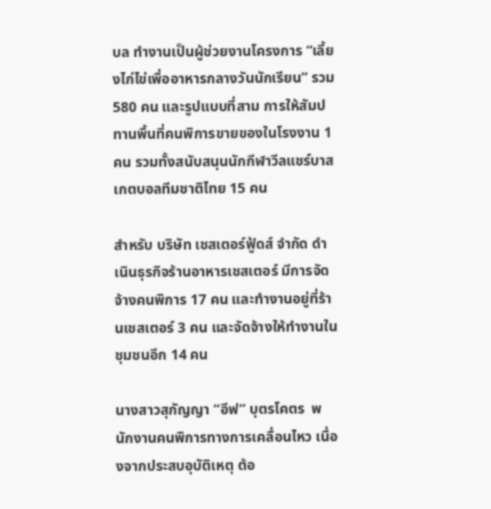บล ทำงานเป็นผู้ช่วยงานโครงการ “เลี้ยงไก่ไข่เพื่ออาหารกลางวันนักเรียน” รวม 580 คน และรูปแบบที่สาม การให้สัมปทานพื้นที่คนพิการขายของในโรงงาน 1 คน รวมทั้งสนับสนุนนักกีฬาวีลแชร์บาสเกตบอลทีมชาติไทย 15 คน

สำหรับ บริษัท เชสเตอร์ฟู้ดส์ จำกัด ดำเนินธุรกิจร้านอาหารเชสเตอร์ มีการจัดจ้างคนพิการ 17 คน และทำงานอยู่ที่ร้านเชสเตอร์ 3 คน และจัดจ้างให้ทำงานในชุมชนอีก 14 คน

นางสาวสุกัญญา “อีฟ” บุตรโคตร  พนักงานคนพิการทางการเคลื่อนไหว เนื่องจากประสบอุบัติเหตุ ต้อ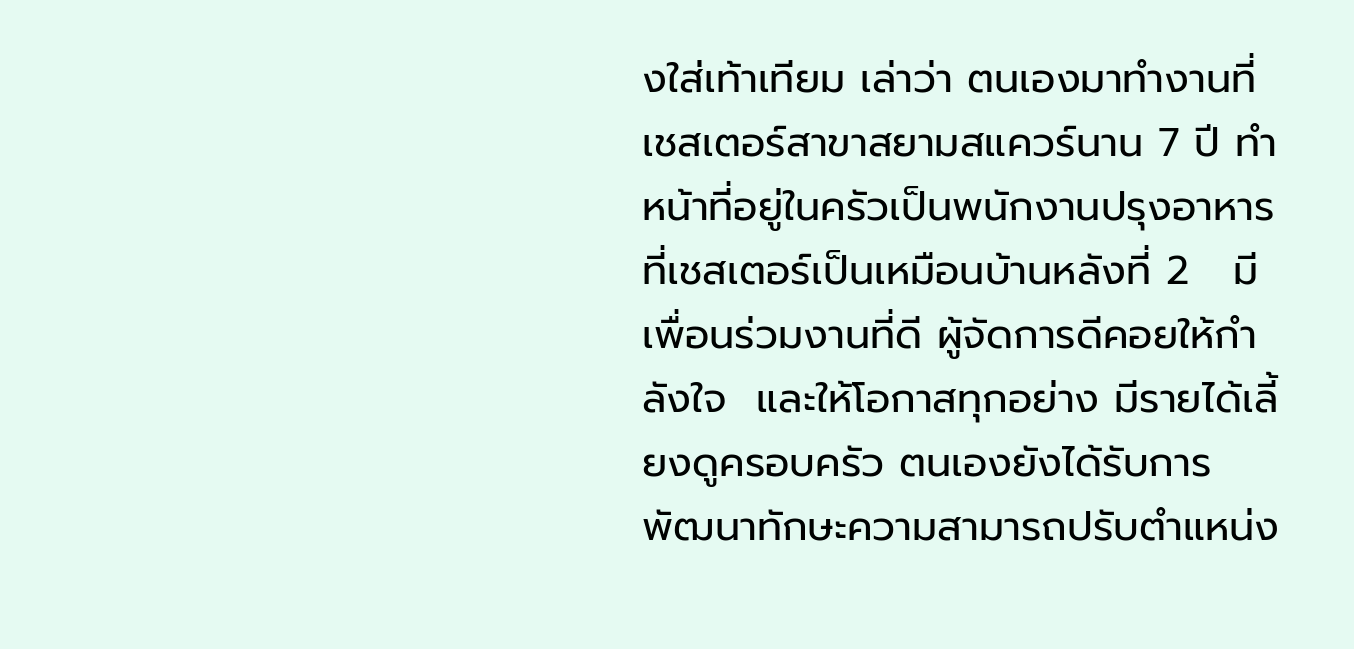งใส่เท้าเทียม เล่าว่า ตนเองมาทำงานที่เชสเตอร์สาขาสยามสแควร์นาน 7 ปี ทำหน้าที่อยู่ในครัวเป็นพนักงานปรุงอาหาร ที่เชสเตอร์เป็นเหมือนบ้านหลังที่ 2   มีเพื่อนร่วมงานที่ดี ผู้จัดการดีคอยให้กำลังใจ  และให้โอกาสทุกอย่าง มีรายได้เลี้ยงดูครอบครัว ตนเองยังได้รับการพัฒนาทักษะความสามารถปรับตำแหน่ง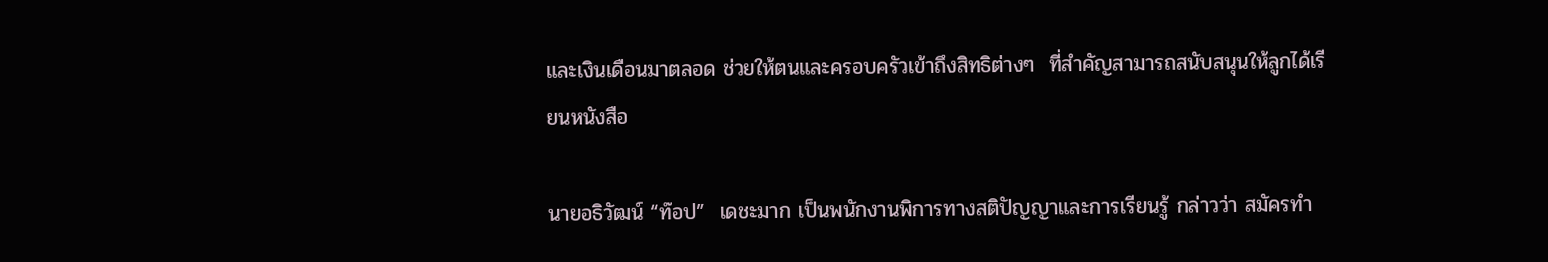และเงินเดือนมาตลอด ช่วยให้ตนและครอบครัวเข้าถึงสิทธิต่างๆ  ที่สำคัญสามารถสนับสนุนให้ลูกได้เรียนหนังสือ

นายอธิวัฒน์ “ท๊อป”  เดชะมาก เป็นพนักงานพิการทางสติปัญญาและการเรียนรู้ กล่าวว่า สมัครทำ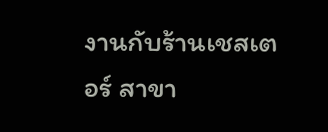งานกับร้านเชสเตอร์ สาขา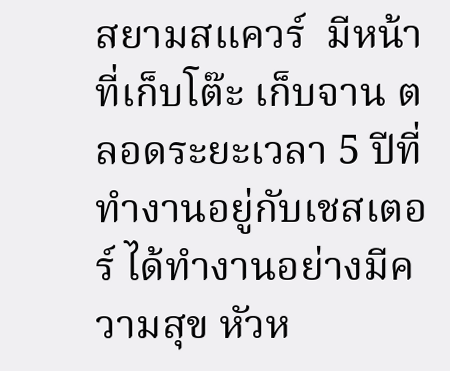สยามสแควร์  มีหน้าที่เก็บโต๊ะ เก็บจาน ตลอดระยะเวลา 5 ปีที่ทำงานอยู่กับเชสเตอร์ ได้ทำงานอย่างมีความสุข หัวห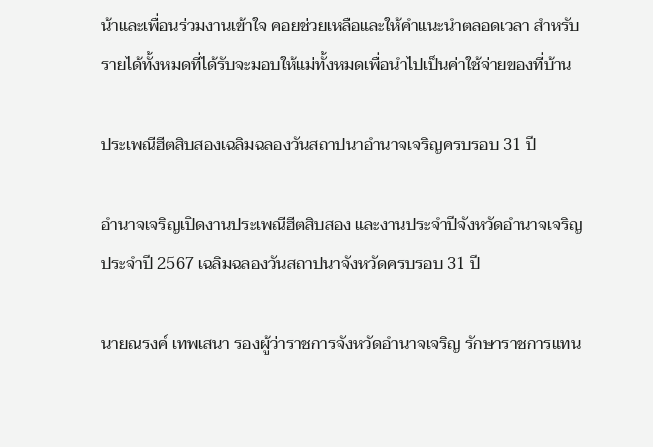น้าและเพื่อนร่วมงานเข้าใจ คอยช่วยเหลือและให้คำแนะนำตลอดเวลา สำหรับรายได้ทั้งหมดที่ได้รับจะมอบให้แม่ทั้งหมดเพื่อนำไปเป็นค่าใช้จ่ายของที่บ้าน

ประเพณีฮีตสิบสองเฉลิมฉลองวันสถาปนาอำนาจเจริญครบรอบ 31 ปี

อำนาจเจริญเปิดงานประเพณีฮีตสิบสอง และงานประจำปีจังหวัดอำนาจเจริญ ประจำปี 2567 เฉลิมฉลองวันสถาปนาจังหวัดครบรอบ 31 ปี

นายณรงค์ เทพเสนา รองผู้ว่าราชการจังหวัดอำนาจเจริญ รักษาราชการแทน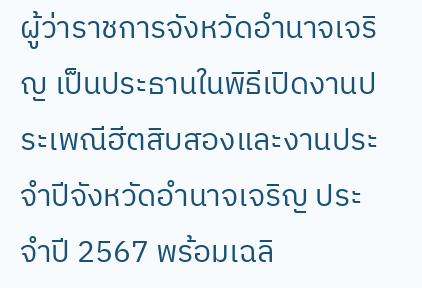ผู้ว่าราชการจังหวัดอำนาจเจริญ เป็นประธานในพิธีเปิดงานประเพณีฮีตสิบสองและงานประจำปีจังหวัดอำนาจเจริญ ประจำปี 2567 พร้อมเฉลิ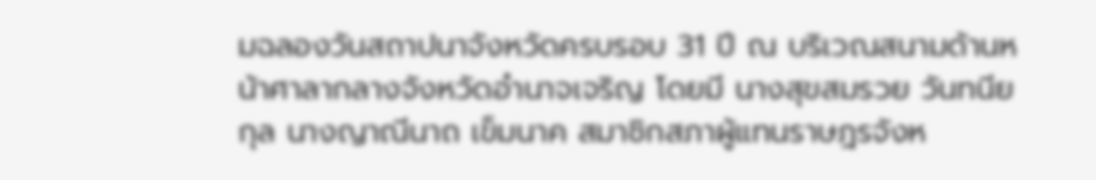มฉลองวันสถาปนาจังหวัดครบรอบ 31 ปี ณ บริเวณสนามด้านหน้าศาลากลางจังหวัดอำนาจเจริญ โดยมี นางสุขสมรวย วันทนียกุล นางญาณีนาถ เข็มนาค สมาชิกสภาผู้แทนราษฎรจังห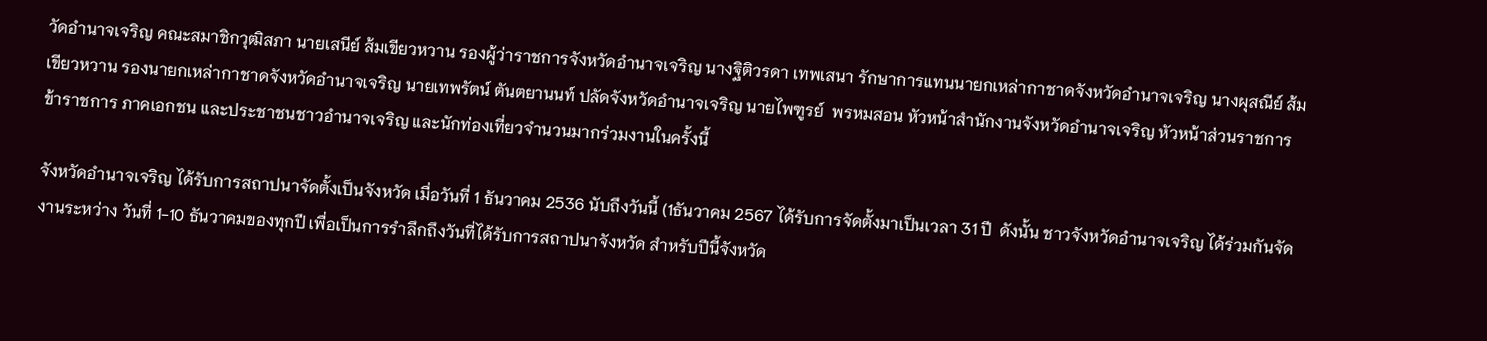วัดอำนาจเจริญ คณะสมาชิกวุฒิสภา นายเสนีย์ ส้มเขียวหวาน รองผู้ว่าราชการจังหวัดอำนาจเจริญ นางฐิติวรดา เทพเสนา รักษาการแทนนายกเหล่ากาชาดจังหวัดอำนาจเจริญ นางผุสณีย์ ส้มเขียวหวาน รองนายกเหล่ากาชาดจังหวัดอำนาจเจริญ นายเทพรัตน์ ตันตยานนท์ ปลัดจังหวัดอำนาจเจริญ นายไพฑูรย์  พรหมสอน หัวหน้าสำนักงานจังหวัดอำนาจเจริญ หัวหน้าส่วนราชการ ข้าราชการ ภาคเอกชน และประชาชนชาวอำนาจเจริญ และนักท่องเที่ยวจำนวนมากร่วมงานในครั้งนี้

จังหวัดอำนาจเจริญ ได้รับการสถาปนาจัดตั้งเป็นจังหวัด เมื่อวันที่ 1 ธันวาคม 2536 นับถึงวันนี้ (1ธันวาคม 2567 ได้รับการจัดตั้งมาเป็นเวลา 31 ปี  ดังนั้น ชาวจังหวัดอำนาจเจริญ ได้ร่วมกันจัดงานระหว่าง วันที่ 1-10 ธันวาคมของทุกปี เพื่อเป็นการรำลึกถึงวันที่ได้รับการสถาปนาจังหวัด สำหรับปีนี้จังหวัด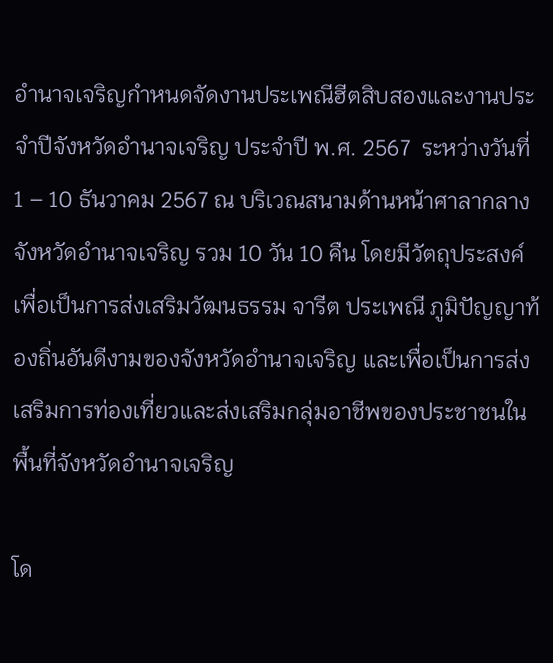อำนาจเจริญกำหนดจัดงานประเพณีฮีตสิบสองและงานประจำปีจังหวัดอำนาจเจริญ ประจำปี พ.ศ. 2567  ระหว่างวันที่ 1 – 10 ธันวาคม 2567 ณ บริเวณสนามด้านหน้าศาลากลางจังหวัดอำนาจเจริญ รวม 10 วัน 10 คืน โดยมีวัตถุประสงค์เพื่อเป็นการส่งเสริมวัฒนธรรม จารีต ประเพณี ภูมิปัญญาท้องถิ่นอันดีงามของจังหวัดอำนาจเจริญ และเพื่อเป็นการส่งเสริมการท่องเที่ยวและส่งเสริมกลุ่มอาชีพของประชาชนในพื้นที่จังหวัดอำนาจเจริญ

โด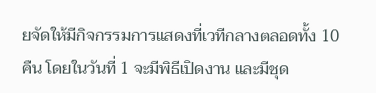ยจัดให้มีกิจกรรมการแสดงที่เวทีกลางตลอดทั้ง 10 คืน โดยในวันที่ 1 จะมีพิธีเปิดงาน และมีชุด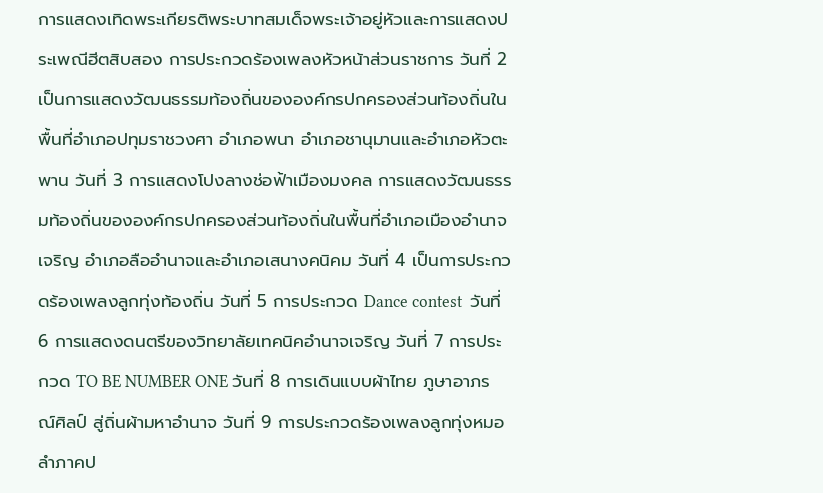การแสดงเทิดพระเกียรติพระบาทสมเด็จพระเจ้าอยู่หัวและการแสดงประเพณีฮีตสิบสอง การประกวดร้องเพลงหัวหน้าส่วนราชการ วันที่ 2 เป็นการแสดงวัฒนธรรมท้องถิ่นขององค์กรปกครองส่วนท้องถิ่นในพื้นที่อำเภอปทุมราชวงศา อำเภอพนา อำเภอชานุมานและอำเภอหัวตะพาน วันที่ 3 การแสดงโปงลางช่อฟ้าเมืองมงคล การแสดงวัฒนธรรมท้องถิ่นขององค์กรปกครองส่วนท้องถิ่นในพื้นที่อำเภอเมืองอำนาจเจริญ อำเภอลืออำนาจและอำเภอเสนางคนิคม วันที่ 4 เป็นการประกวดร้องเพลงลูกทุ่งท้องถิ่น วันที่ 5 การประกวด Dance contest  วันที่ 6 การแสดงดนตรีของวิทยาลัยเทคนิคอำนาจเจริญ วันที่ 7 การประกวด TO BE NUMBER ONE วันที่ 8 การเดินแบบผ้าไทย ภูษาอาภรณ์ศิลป์ สู่ถิ่นผ้ามหาอำนาจ วันที่ 9 การประกวดร้องเพลงลูกทุ่งหมอลำภาคป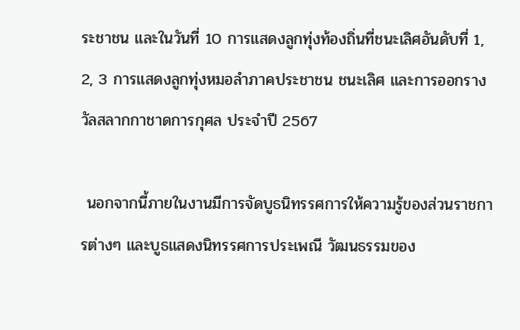ระชาชน และในวันที่ 10 การแสดงลูกทุ่งท้องถิ่นที่ชนะเลิศอันดับที่ 1, 2, 3 การแสดงลูกทุ่งหมอลำภาคประชาชน ชนะเลิศ และการออกรางวัลสลากกาชาดการกุศล ประจำปี 2567

 นอกจากนี้ภายในงานมีการจัดบูธนิทรรศการให้ความรู้ของส่วนราชการต่างๆ และบูธแสดงนิทรรศการประเพณี วัฒนธรรมของ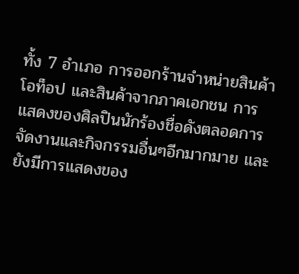ทั้ง 7 อำเภอ การออกร้านจำหน่ายสินค้าโอท็อป และสินค้าจากภาคเอกชน การแสดงของศิลปินนักร้องชื่อดังตลอดการจัดงานและกิจกรรมอื่นๆอีกมากมาย และยังมีการแสดงของ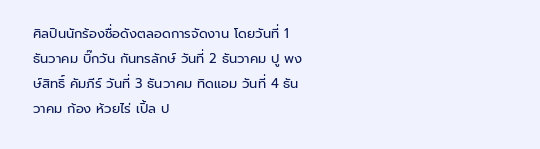ศิลปินนักร้องชื่อดังตลอดการจัดงาน โดยวันที่ 1 ธันวาคม บิ๊กวัน กันทรลักษ์ วันที่ 2 ธันวาคม ปู พงษ์สิทธิ์ คัมภีร์ วันที่ 3 ธันวาคม ทิดแอม วันที่ 4 ธันวาคม ก้อง ห้วยไร่ เปิ้ล ป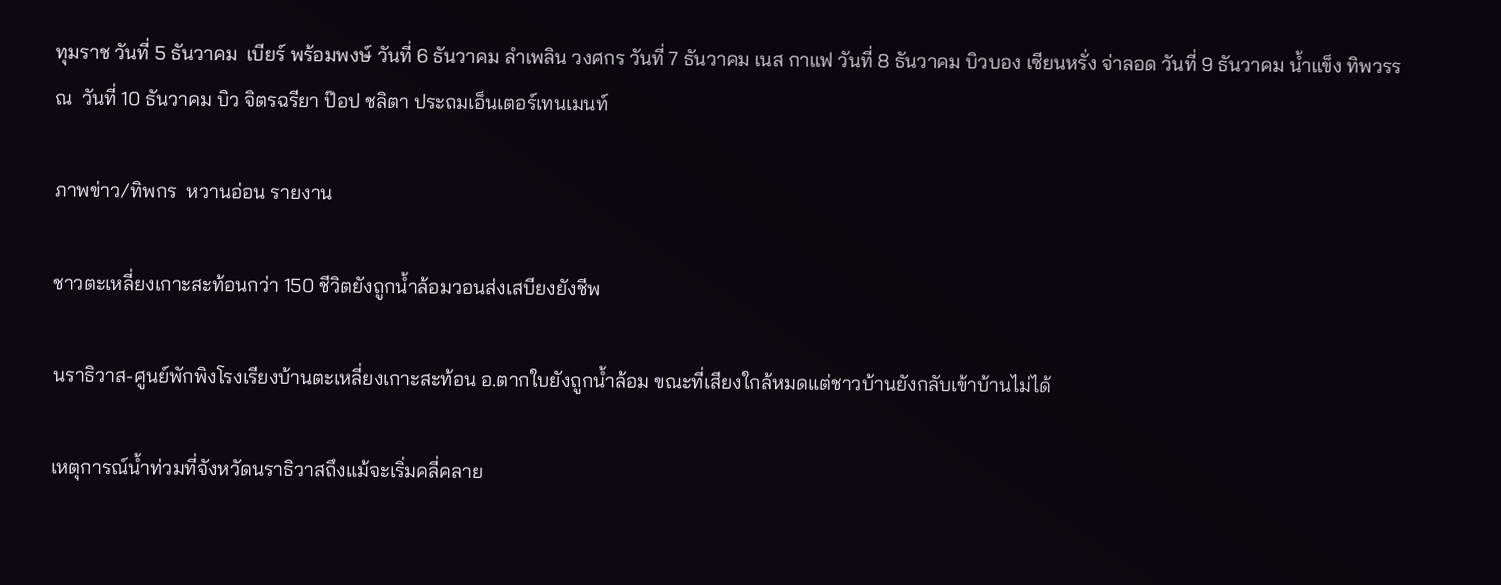ทุมราช วันที่ 5 ธันวาคม  เบียร์ พร้อมพงษ์ วันที่ 6 ธันวาคม ลำเพลิน วงศกร วันที่ 7 ธันวาคม เนส กาแฟ วันที่ 8 ธันวาคม บิวบอง เซียนหรั่ง จ่าลอด วันที่ 9 ธันวาคม น้ำแข็ง ทิพวรรณ  วันที่ 10 ธันวาคม บิว จิตรฉรียา ป๊อป ชลิตา ประถมเอ็นเตอร์เทนเมนท์

ภาพข่าว/ทิพกร  หวานอ่อน รายงาน

ชาวตะเหลี่ยงเกาะสะท้อนกว่า 150 ชีวิตยังถูกน้ำล้อมวอนส่งเสบียงยังชีพ

นราธิวาส-ศูนย์พักพิงโรงเรียงบ้านตะเหลี่ยงเกาะสะท้อน อ.ตากใบยังถูกน้ำล้อม ขณะที่เสียงใกล้หมดแต่ชาวบ้านยังกลับเข้าบ้านไม่ได้

เหตุการณ์น้ำท่วมที่จังหวัดนราธิวาสถึงแม้จะเริ่มคลี่คลาย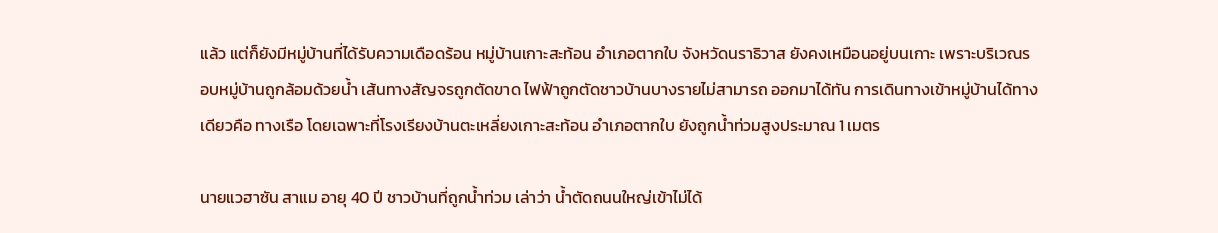แล้ว แต่ก็ยังมีหมู่บ้านที่ได้รับความเดือดร้อน หมู่บ้านเกาะสะท้อน อำเภอตากใบ จังหวัดนราธิวาส ยังคงเหมือนอยู่บนเกาะ เพราะบริเวณรอบหมู่บ้านถูกล้อมด้วยน้ำ เส้นทางสัญจรถูกตัดขาด ไฟฟ้าถูกตัดชาวบ้านบางรายไม่สามารถ ออกมาได้ทัน การเดินทางเข้าหมู่บ้านได้ทางเดียวคือ ทางเรือ โดยเฉพาะที่โรงเรียงบ้านตะเหลี่ยงเกาะสะท้อน อำเภอตากใบ ยังถูกน้ำท่วมสูงประมาณ 1 เมตร

นายแวฮาซัน สาแม อายุ 40 ปี ชาวบ้านที่ถูกน้ำท่วม เล่าว่า น้ำตัดถนนใหญ่เข้าไม่ได้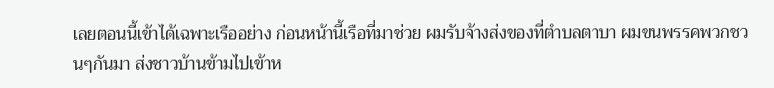เลยตอนนี้เข้าได้เฉพาะเรืออย่าง ก่อนหน้านี้เรือที่มาช่วย ผมรับจ้างส่งของที่ตำบลตาบา ผมขนพรรคพวกชวนๆกันมา ส่งชาวบ้านข้ามไปเข้าห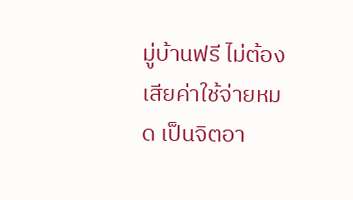มู่บ้านฟรี ไม่ต้องเสียค่าใช้จ่ายหมด เป็นจิตอา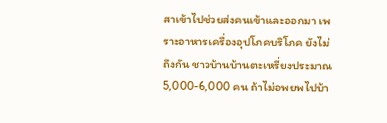สาเข้าไปช่วยส่งคนเข้าและออกมา เพราะอาหารเครื่องอุปโภคบริโภค ยังไม่ถึงกัน ชาวบ้านบ้านตะเหรี่ยงประมาณ 5,000-6,000 คน ถ้าไม่อพยพไปบ้า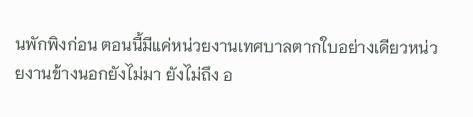นพักพิงก่อน ตอนนี้มีแค่หน่วยงานเทศบาลตากใบอย่างเดียวหน่วยงานข้างนอกยังไม่มา ยังไม่ถึง อ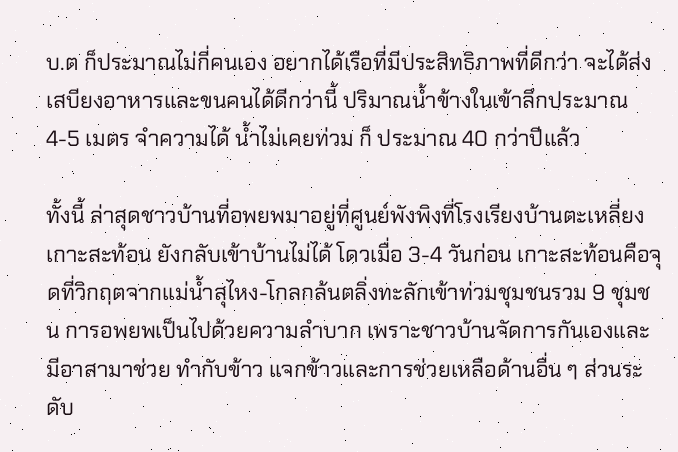บ.ต ก็ประมาณไม่กี่คนเอง อยากได้เรือที่มีประสิทธิภาพที่ดีกว่า จะได้ส่งเสบียงอาหารและขนคนได้ดีกว่านี้ ปริมาณน้ำข้างในเข้าลึกประมาณ 4-5 เมตร จำความได้ น้ำไม่เคยท่วม ก็ ประมาณ 40 กว่าปีแล้ว

ทั้งนี้ ล่าสุดชาวบ้านที่อพยพมาอยู่ที่ศูนย์พังพิงที่โรงเรียงบ้านตะเหลี่ยงเกาะสะท้อน ยังกลับเข้าบ้านไม่ได้ โดวเมื่อ 3-4 วันก่อน เกาะสะท้อนคือจุดที่วิกฤตจากแม่น้ำสุไหง-โกลกล้นตลิ่งทะลักเข้าท่วมชุมชนรวม 9 ชุมชน การอพยพเป็นไปด้วยความลำบาก เพราะชาวบ้านจัดการกันเองและมีอาสามาช่วย ทำกับข้าว แจกข้าวและการช่วยเหลือด้านอื่น ๆ ส่วนระดับ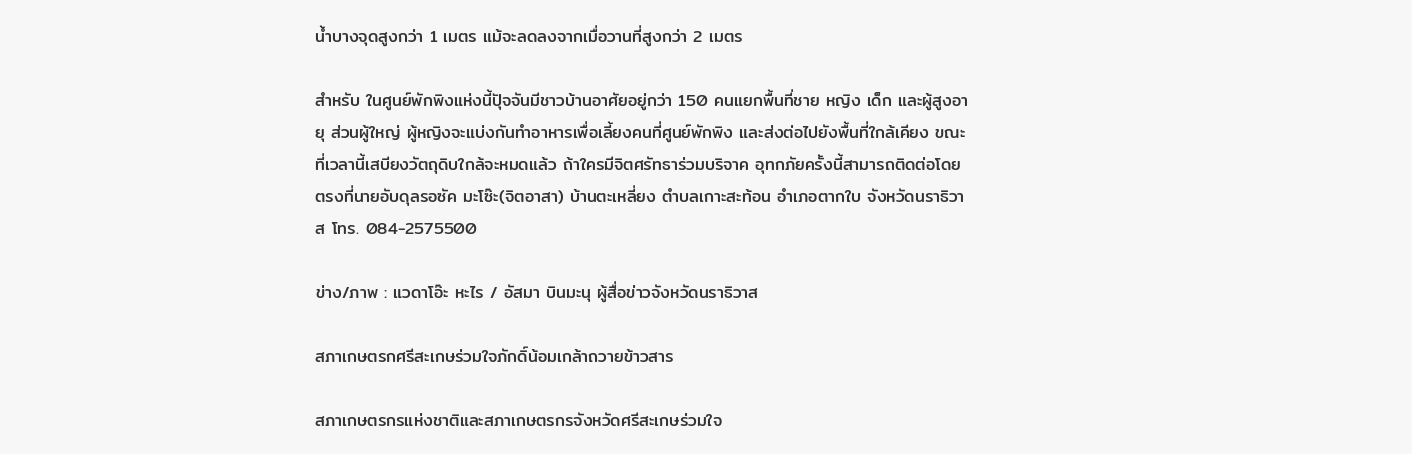น้ำบางจุดสูงกว่า 1 เมตร แม้จะลดลงจากเมื่อวานที่สูงกว่า 2 เมตร

สำหรับ ในศูนย์พักพิงแห่งนี้ปัุจจันมีชาวบ้านอาศัยอยู่กว่า 150 คนแยกพื้นที่ชาย หญิง เด็ก และผู้สูงอายุ ส่วนผู้ใหญ่ ผู้หญิงจะแบ่งกันทำอาหารเพื่อเลี้ยงคนที่ศูนย์พักพิง และส่งต่อไปยังพื้นที่ใกล้เคียง ขณะที่เวลานี้เสบียงวัตถุดิบใกล้จะหมดแล้ว ถ้าใครมีจิตศรัทธาร่วมบริจาค อุทกภัยครั้งนี้สามารถติดต่อโดยตรงที่นายอับดุลรอซัค มะโซ๊ะ(จิตอาสา) บ้านตะเหลี่ยง ตำบลเกาะสะท้อน อำเภอตากใบ จังหวัดนราธิวาส โทร. 084-2575500

ข่าง/ภาพ : แวดาโอ๊ะ หะไร / อัสมา บินมะนุ ผู้สื่อข่าวจังหวัดนราธิวาส

สภาเกษตรกศรีสะเกษร่วมใจภักดิ์น้อมเกล้าถวายข้าวสาร

สภาเกษตรกรแห่งชาติและสภาเกษตรกรจังหวัดศรีสะเกษร่วมใจ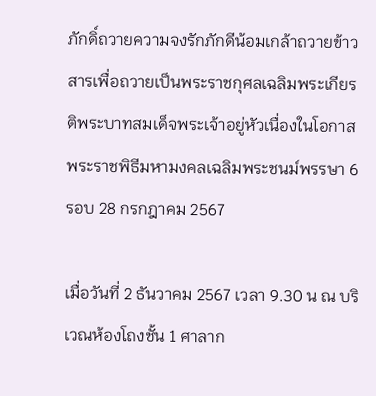ภักดิ์ถวายความจงรักภักดีน้อมเกล้าถวายข้าวสารเพื่อถวายเป็นพระราชกุศลเฉลิมพระเกียรติพระบาทสมเด็จพระเจ้าอยู่หัวเนื่องในโอกาสพระราชพิธีมหามงคลเฉลิมพระชนม์พรรษา 6 รอบ 28 กรกฎาคม 2567

เมื่อวันที่ 2 ธันวาคม 2567 เวลา 9.30 น ณ บริเวณห้องโถงชั้น 1 ศาลาก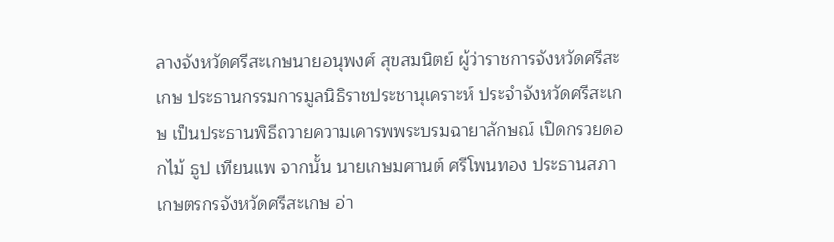ลางจังหวัดศรีสะเกษนายอนุพงศ์ สุขสมนิตย์ ผู้ว่าราชการจังหวัดศรีสะเกษ ประธานกรรมการมูลนิธิราชประชานุเคราะห์ ประจำจังหวัดศรีสะเกษ เป็นประธานพิธีถวายความเคารพพระบรมฉายาลักษณ์ เปิดกรวยดอกไม้ ธูป เทียนแพ จากนั้น นายเกษมศานต์ ศรีโพนทอง ประธานสภาเกษตรกรจังหวัดศรีสะเกษ อ่า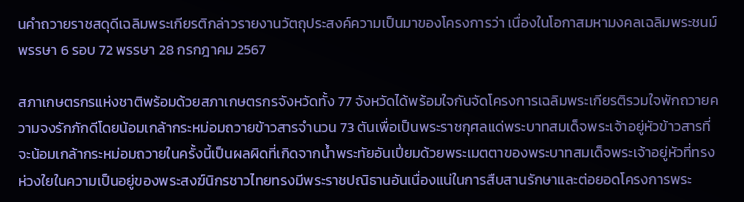นคำถวายราชสดุดีเฉลิมพระเกียรติกล่าวรายงานวัตถุประสงค์ความเป็นมาของโครงการว่า เนื่องในโอกาสมหามงคลเฉลิมพระชนม์พรรษา 6 รอบ 72 พรรษา 28 กรกฎาคม 2567

สภาเกษตรกรแห่งชาติพร้อมด้วยสภาเกษตรกรจังหวัดทั้ง 77 จังหวัดได้พร้อมใจกันจัดโครงการเฉลิมพระเกียรติรวมใจพักถวายความจงรักภักดีโดยน้อมเกล้ากระหม่อมถวายข้าวสารจำนวน 73 ตันเพื่อเป็นพระราชกุศลแด่พระบาทสมเด็จพระเจ้าอยู่หัวข้าวสารที่จะน้อมเกล้ากระหม่อมถวายในครั้งนี้เป็นผลผิดที่เกิดจากน้ำพระทัยอันเปี่ยมด้วยพระเมตตาของพระบาทสมเด็จพระเจ้าอยู่หัวที่ทรงห่วงใยในความเป็นอยู่ของพระสงฆ์นิกรชาวไทยทรงมีพระราชปณิธานอันเนื่องแน่ในการสืบสานรักษาและต่อยอดโครงการพระ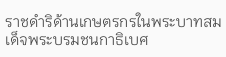ราชดำริด้านเกษตรกรในพระบาทสมเด็จพระบรมชนกาธิเบศ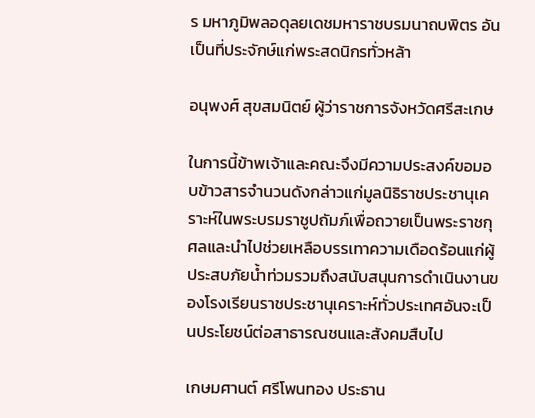ร มหาภูมิพลอดุลยเดชมหาราชบรมนาถบพิตร อันเป็นที่ประจักษ์แก่พระสดนิกรทั่วหล้า

อนุพงศ์ สุขสมนิตย์ ผู้ว่าราชการจังหวัดศรีสะเกษ

ในการนี้ข้าพเจ้าและคณะจึงมีความประสงค์ขอมอบข้าวสารจำนวนดังกล่าวแก่มูลนิธิราชประชานุเคราะห์ในพระบรมราชูปถัมภ์เพื่อถวายเป็นพระราชกุศลและนำไปช่วยเหลือบรรเทาความเดือดร้อนแก่ผู้ประสบภัยน้ำท่วมรวมถึงสนับสนุนการดำเนินงานของโรงเรียนราชประชานุเคราะห์ทั่วประเทศอันจะเป็นประโยชน์ต่อสาธารณชนและสังคมสืบไป

เกษมศานต์ ศรีโพนทอง ประธาน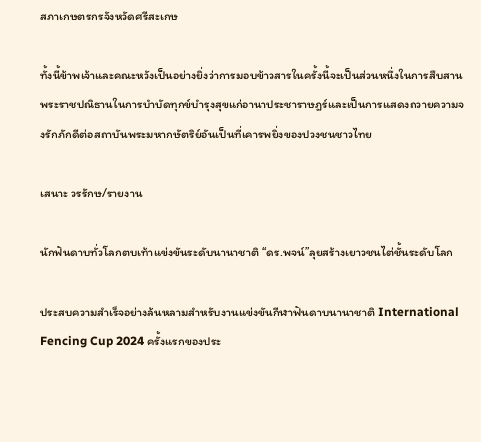สภาเกษตรกรจังหวัดศรีสะเกษ

ทั้งนี้ข้าพเจ้าและคณะหวังเป็นอย่างยิ่งว่าการมอบข้าวสารในครั้งนี้จะเป็นส่วนหนึ่งในการสืบสานพระราชปณิธานในการบำบัดทุกข์บำรุงสุขแก่อานาประชาราษฎร์และเป็นการแสดงถวายความจงรักภักดีต่อสถาบันพระมหากษัตริย์อันเป็นที่เคารพยิ่งของปวงชนชาวไทย

เสนาะ วรรักษ/รายงาน

นักฟันดาบทั่วโลกตบเท้าแข่งขันระดับนานาชาติ “ดร.พจน์”ลุยสร้างเยาวชนไต่ชั้นระดับโลก

ประสบความสำเร็จอย่างล้นหลามสำหรับงานแข่งขันกีฬาฟันดาบนานาชาติ International Fencing Cup 2024 ครั้งแรกของประ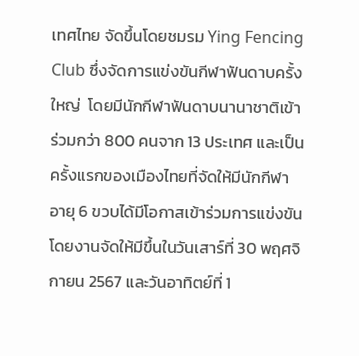เทศไทย จัดขึ้นโดยชมรม Ying Fencing Club ซึ่งจัดการแข่งขันกีฬาฟันดาบครั้งใหญ่  โดยมีนักกีฬาฟันดาบนานาชาติเข้าร่วมกว่า 800 คนจาก 13 ประเทศ และเป็นครั้งแรกของเมืองไทยที่จัดให้มีนักกีฬาอายุ 6 ขวบได้มีโอกาสเข้าร่วมการแข่งขัน โดยงานจัดให้มีขึ้นในวันเสาร์ที่ 30 พฤศจิกายน 2567 และวันอาทิตย์ที่ 1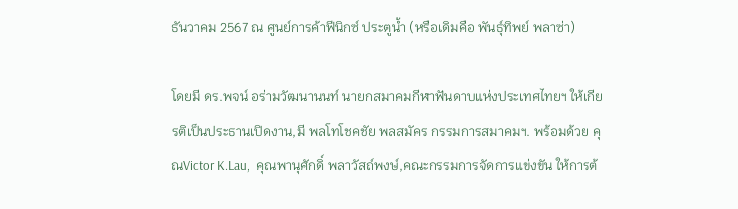ธันวาคม 2567 ณ ศูนย์การค้าฟีนิกซ์ ประตูน้ำ (หรือเดิมคือ พันธุ์ทิพย์ พลาซ่า)

โดยมี ดร.พจน์ อร่ามวัฒนานนท์ นายกสมาคมกีฬาฟันดาบแห่งประเทศไทยฯ ให้เกียรติเป็นประธานเปิดงาน,มี พลโทโชคชัย พลสมัคร กรรมการสมาคมฯ. พร้อมด้วย คุณVictor K.Lau,  คุณพานุศักดิ์ พลาวัสถ์พงษ์,คณะกรรมการจัดการแข่งขัน ให้การต้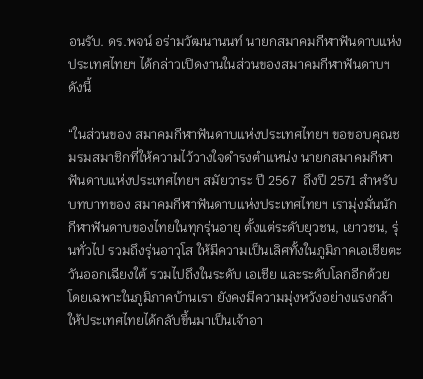อนรับ. ดร.พจน์ อร่ามวัฒนานนท์ นายกสมาคมกีฬาฟันดาบแห่งประเทศไทยฯ ได้กล่าวเปิดงานในส่วนของสมาคมกีฬาฟันดาบฯ ดังนี้

“ในส่วนของ สมาคมกีฬาฟันดาบแห่งประเทศไทยฯ ขอขอบคุณชมรมสมาชิกที่ให้ความไว้วางใจดํารงตําแหน่ง นายกสมาคมกีฬาฟันดาบแห่งประเทศไทยฯ สมัยวาระ ปี 2567  ถึงปี 2571 สําหรับบทบาทของ สมาคมกีฬาฟันดาบแห่งประเทศไทยฯ เรามุ่งมั่นนักกีฬาฟันดาบของไทยในทุกรุ่นอายุ ตั้งแต่ระดับยุวชน, เยาวชน, รุ่นทั่วไป รวมถึงรุ่นอาวุโส ให้มีความเป็นเลิศทั้งในภูมิภาคเอเชียตะวันออกเฉียงใต้ รวมไปถึงในระดับ เอเชีย และระดับโลกอีกด้วย โดยเฉพาะในภูมิภาคบ้านเรา ยังคงมีความมุ่งหวังอย่างแรงกล้า ให้ประเทศไทยได้กลับขึ้นมาเป็นเจ้าอา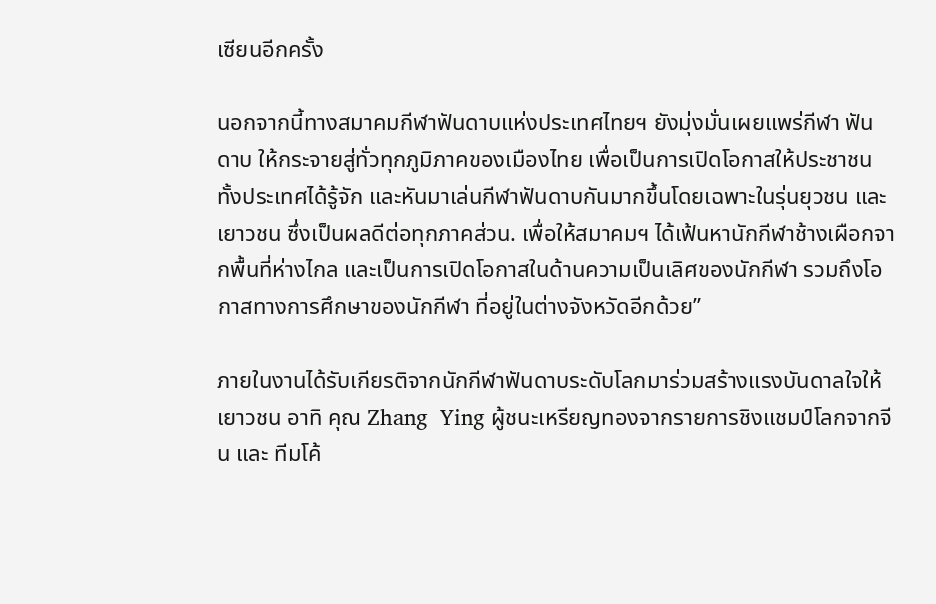เซียนอีกครั้ง

นอกจากนี้ทางสมาคมกีฬาฟันดาบแห่งประเทศไทยฯ ยังมุ่งมั่นเผยแพร่กีฬา ฟันดาบ ให้กระจายสู่ทั่วทุกภูมิภาคของเมืองไทย เพื่อเป็นการเปิดโอกาสให้ประชาชนทั้งประเทศได้รู้จัก และหันมาเล่นกีฬาฟันดาบกันมากขึ้นโดยเฉพาะในรุ่นยุวชน และเยาวชน ซึ่งเป็นผลดีต่อทุกภาคส่วน. เพื่อให้สมาคมฯ ได้เฟ้นหานักกีฬาช้างเผือกจากพื้นที่ห่างไกล และเป็นการเปิดโอกาสในด้านความเป็นเลิศของนักกีฬา รวมถึงโอกาสทางการศึกษาของนักกีฬา ที่อยู่ในต่างจังหวัดอีกด้วย”

ภายในงานได้รับเกียรติจากนักกีฬาฟันดาบระดับโลกมาร่วมสร้างแรงบันดาลใจให้เยาวชน อาทิ คุณ Zhang  Ying ผู้ชนะเหรียญทองจากรายการชิงแชมป์โลกจากจีน และ ทีมโค้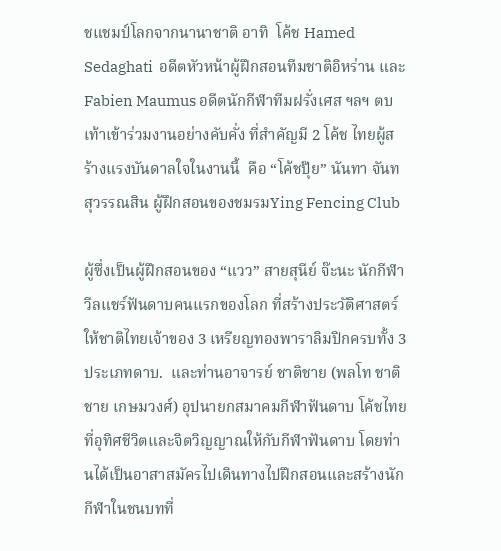ชแชมป์โลกจากนานาชาติ อาทิ  โค้ช Hamed Sedaghati  อดีตหัวหน้าผู้ฝึกสอนทีมชาติอิหร่าน และ Fabien Maumus อดีตนักกีฬาทีมฝรั่งเศส ฯลฯ ตบเท้าเข้าร่วมงานอย่างคับคั่ง ที่สำคัญมี 2 โค้ช ไทยผู้สร้างแรงบันดาลใจในงานนี้  คือ “โค้ชปุ๊ย” นันทา จันทสุวรรณสิน ผู้ฝึกสอนของชมรมYing Fencing Club

ผู้ซึ่งเป็นผู้ฝึกสอนของ “แวว” สายสุนีย์ จ๊ะนะ นักกีฬาวีลแชร์ฟันดาบคนแรกของโลก ที่สร้างประวัติศาสตร์ให้ชาติไทยเจ้าของ 3 เหรียญทองพาราลิมปิกครบทั้ง 3 ประเภทดาบ.  และท่านอาจารย์ ชาติชาย (พลโท ชาติชาย เกษมวงศ์) อุปนายกสมาคมกีฬาฟันดาบ โค้ชไทยที่อุทิศชีวิตและจิตวิญญาณให้กับกีฬาฟันดาบ โดยท่านได้เป็นอาสาสมัครไปเดินทางไปฝึกสอนและสร้างนักกีฬาในชนบทที่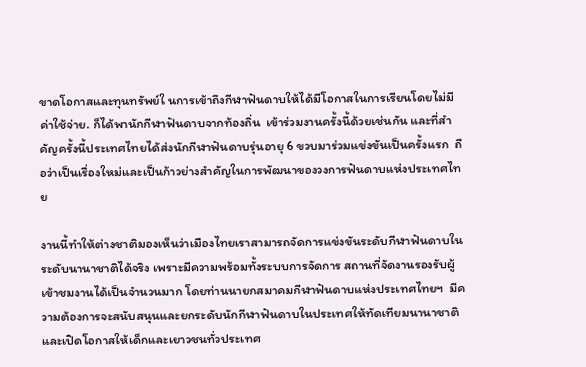ขาดโอกาสและทุนทรัพย์ใ นการเข้าถึงกีฬาฟันดาบให้ได้มีโอกาสในการเรียนโดยไม่มีค่าใช้จ่าย. ก็ได้พานักกีฬาฟันดาบจากท้องถิ่น  เข้าร่วมงานครั้งนี้ด้วยเช่นกัน และที่สำคัญครั้งนี้ประเทศไทยได้ส่งนักกีฬาฟันดาบรุ่นอายุ 6 ขวบมาร่วมแข่งขันเป็นครั้งแรก  ถือว่าเป็นเรื่องใหม่และเป็นก้าวย่างสำคัญในการพัฒนาของวงการฟันดาบแห่งประเทศไทย

งานนี้ทำให้ต่างชาติมองเห็นว่าเมืองไทยเราสามารถจัดการแข่งขันระดับกีฬาฟันดาบในระดับนานาชาติได้จริง เพราะมีความพร้อมทั้งระบบการจัดการ สถานที่จัดงานรองรับผู้เข้าชมงานได้เป็นจำนวนมาก โดยท่านนายกสมาคมกีฬาฟันดาบแห่งประเทศไทยฯ  มีความต้องการจะสนับสนุนและยกระดับนักกีฬาฟันดาบในประเทศให้ทัดเทียมนานาชาติ  และเปิดโอกาสให้เด็กและเยาวชนทั่วประเทศ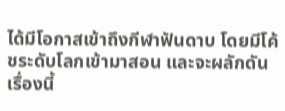ได้มีโอกาสเข้าถึงกีฬาฟันดาบ โดยมีโค้ชระดับโลกเข้ามาสอน และจะผลักดันเรื่องนี้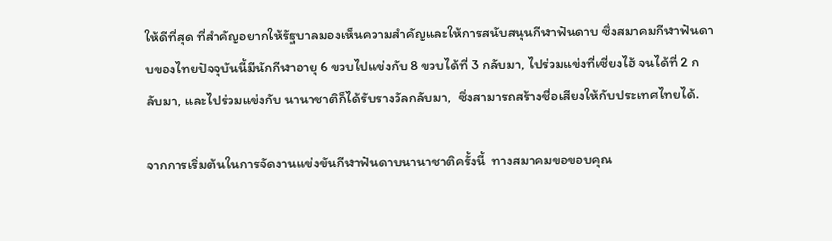ให้ดีที่สุด ที่สำคัญอยากให้รัฐบาลมองเห็นความสำคัญและให้การสนับสนุนกีฬาฟันดาบ ซึ่งสมาคมกีฬาฟันดาบของไทยปัจจุบันนี้มีนักกีฬาอายุ 6 ขวบไปแข่งกับ 8 ขวบได้ที่ 3 กลับมา, ไปร่วมแข่งที่เซี่ยงไฮ้ จนได้ที่ 2 กลับมา, และไปร่วมแข่งกับ นานาชาติก็ได้รับรางวัลกลับมา,  ซึ่งสามารถสร้างชื่อเสียงให้กับประเทศไทยได้.

จากการเริ่มต้นในการจัดงานแข่งขันกีฬาฟันดาบนานาชาติครั้งนี้  ทางสมาคมขอขอบคุณ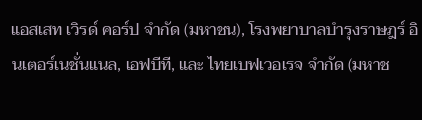แอสเสท เวิรด์ คอร์ป จำกัด (มหาชน), โรงพยาบาลบำรุงราษฎร์ อินเตอร์เนชั่นแนล, เอฟบีที, และ ไทยเบฟเวอเรจ จำกัด (มหาช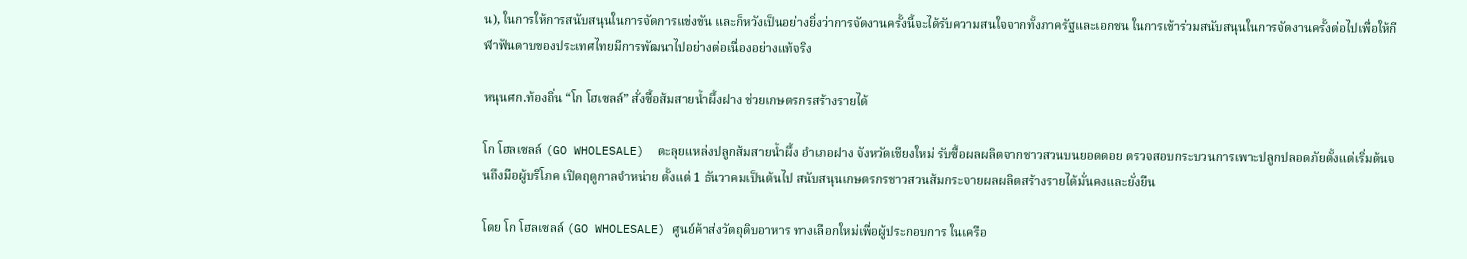น), ในการให้การสนับสนุนในการจัดการแข่งขัน และก็หวังเป็นอย่างยิ่งว่าการจัดงานครั้งนี้จะได้รับความสนใจจากทั้งภาครัฐและเอกชน ในการเข้าร่วมสนับสนุนในการจัดงานครั้งต่อไปเพื่อให้กีฬาฟันดาบของประเทศไทยมีการพัฒนาไปอย่างต่อเนื่องอย่างแท้จริง

หนุนศก.ท้องถิ่น “โก โฮเซลล์” สั่งซื้อส้มสายน้ำผึ้งฝาง ช่วยเกษตรกรสร้างรายได้

โก โฮลเซลล์ (GO WHOLESALE)  ตะลุยแหล่งปลูกส้มสายน้ำผึ้ง อำเภอฝาง จังหวัดเชียงใหม่ รับซื้อผลผลิตจากชาวสวนบนยอดดอย ตรวจสอบกระบวนการเพาะปลูกปลอดภัยตั้งแต่เริ่มต้นจนถึงมือผู้บริโภค เปิดฤดูกาลจำหน่าย ตั้งแต่ 1 ธันวาคมเป็นต้นไป สนับสนุนเกษตรกรชาวสวนส้มกระจายผลผลิตสร้างรายได้มั่นคงและยั่งยืน

โดย โก โฮลเซลล์ (GO WHOLESALE) ศูนย์ค้าส่งวัตถุดิบอาหาร ทางเลือกใหม่เพื่อผู้ประกอบการ ในเครือ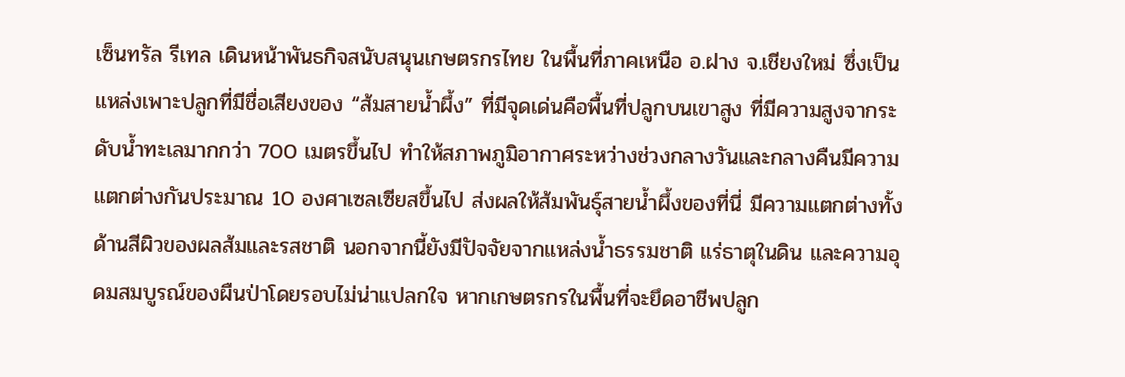เซ็นทรัล รีเทล เดินหน้าพันธกิจสนับสนุนเกษตรกรไทย ในพื้นที่ภาคเหนือ อ.ฝาง จ.เชียงใหม่ ซึ่งเป็นแหล่งเพาะปลูกที่มีชื่อเสียงของ “ส้มสายน้ำผึ้ง” ที่มีจุดเด่นคือพื้นที่ปลูกบนเขาสูง ที่มีความสูงจากระดับน้ำทะเลมากกว่า 700 เมตรขึ้นไป ทำให้สภาพภูมิอากาศระหว่างช่วงกลางวันและกลางคืนมีความแตกต่างกันประมาณ 10 องศาเซลเซียสขึ้นไป ส่งผลให้ส้มพันธุ์สายน้ำผึ้งของที่นี่ มีความแตกต่างทั้งด้านสีผิวของผลส้มและรสชาติ นอกจากนี้ยังมีปัจจัยจากแหล่งน้ำธรรมชาติ แร่ธาตุในดิน และความอุดมสมบูรณ์ของผืนป่าโดยรอบไม่น่าแปลกใจ หากเกษตรกรในพื้นที่จะยึดอาชีพปลูก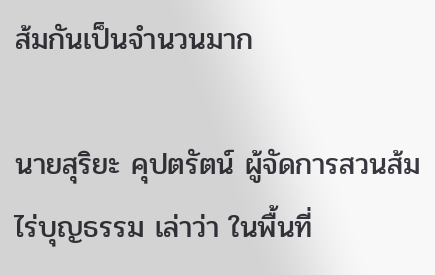ส้มกันเป็นจำนวนมาก

นายสุริยะ คุปตรัตน์ ผู้จัดการสวนส้มไร่บุญธรรม เล่าว่า ในพื้นที่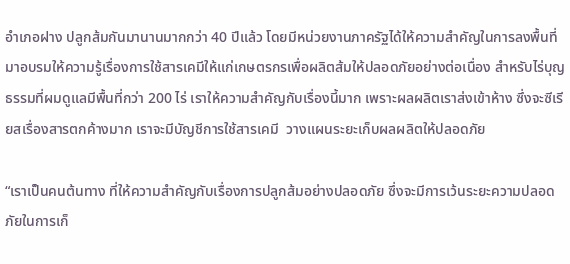อำเภอฝาง ปลูกส้มกันมานานมากกว่า 40 ปีแล้ว โดยมีหน่วยงานภาครัฐได้ให้ความสำคัญในการลงพื้นที่มาอบรมให้ความรู้เรื่องการใช้สารเคมีให้แก่เกษตรกรเพื่อผลิตส้มให้ปลอดภัยอย่างต่อเนื่อง สำหรับไร่บุญธรรมที่ผมดูแลมีพื้นที่กว่า 200 ไร่ เราให้ความสำคัญกับเรื่องนี้มาก เพราะผลผลิตเราส่งเข้าห้าง ซึ่งจะซีเรียสเรื่องสารตกค้างมาก เราจะมีบัญชีการใช้สารเคมี  วางแผนระยะเก็บผลผลิตให้ปลอดภัย

“เราเป็นคนต้นทาง ที่ให้ความสำคัญกับเรื่องการปลูกส้มอย่างปลอดภัย ซึ่งจะมีการเว้นระยะความปลอดภัยในการเก็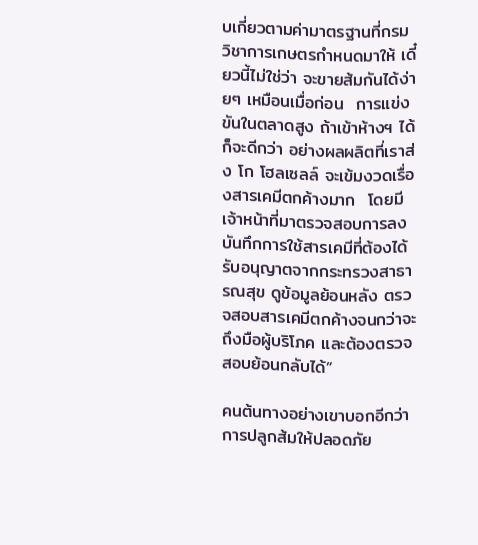บเกี่ยวตามค่ามาตรฐานที่กรมวิชาการเกษตรกำหนดมาให้ เดี๋ยวนี้ไม่ใช่ว่า จะขายส้มกันได้ง่ายๆ เหมือนเมื่อก่อน  การแข่งขันในตลาดสูง ถ้าเข้าห้างฯ ได้ก็จะดีกว่า อย่างผลผลิตที่เราส่ง โก โฮลเซลล์ จะเข้มงวดเรื่องสารเคมีตกค้างมาก  โดยมีเจ้าหน้าที่มาตรวจสอบการลงบันทึกการใช้สารเคมีที่ต้องได้รับอนุญาตจากกระทรวงสาธารณสุข ดูข้อมูลย้อนหลัง ตรวจสอบสารเคมีตกค้างจนกว่าจะถึงมือผู้บริโภค และต้องตรวจสอบย้อนกลับได้”

คนต้นทางอย่างเขาบอกอีกว่า การปลูกส้มให้ปลอดภัย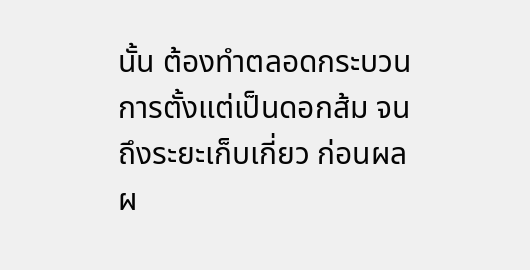นั้น ต้องทำตลอดกระบวนการตั้งแต่เป็นดอกส้ม จนถึงระยะเก็บเกี่ยว ก่อนผลผ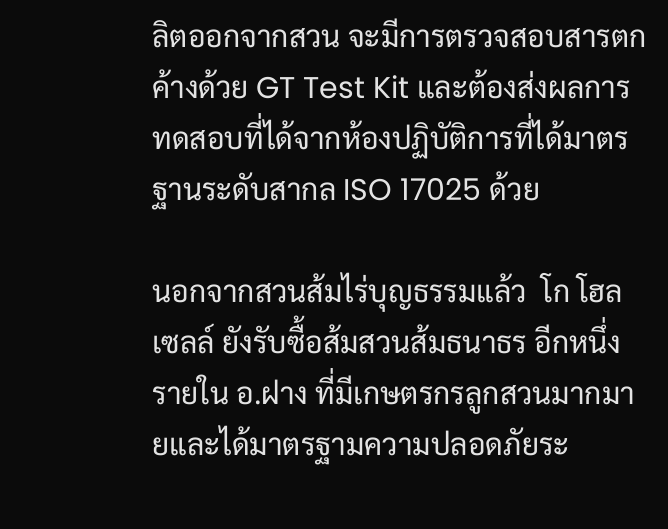ลิตออกจากสวน จะมีการตรวจสอบสารตกค้างด้วย GT Test Kit และต้องส่งผลการทดสอบที่ได้จากห้องปฏิบัติการที่ได้มาตรฐานระดับสากล ISO 17025 ด้วย

นอกจากสวนส้มไร่บุญธรรมแล้ว  โก โฮลเซลล์ ยังรับซื้อส้มสวนส้มธนาธร อีกหนึ่งรายใน อ.ฝาง ที่มีเกษตรกรลูกสวนมากมายและได้มาตรฐามความปลอดภัยระ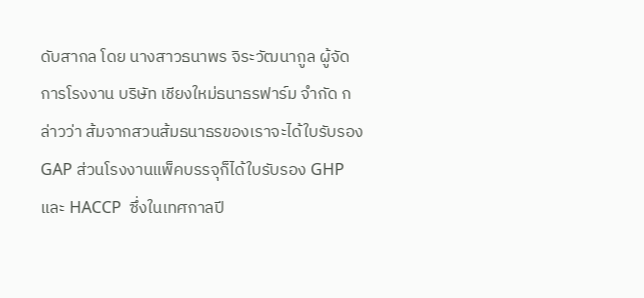ดับสากล โดย นางสาวธนาพร จิระวัฒนากูล ผู้จัดการโรงงาน บริษัท เชียงใหม่ธนาธรฟาร์ม จำกัด กล่าวว่า ส้มจากสวนส้มธนาธรของเราจะได้ใบรับรอง GAP ส่วนโรงงานแพ็คบรรจุก็ได้ใบรับรอง GHP และ HACCP  ซึ่งในเทศกาลปี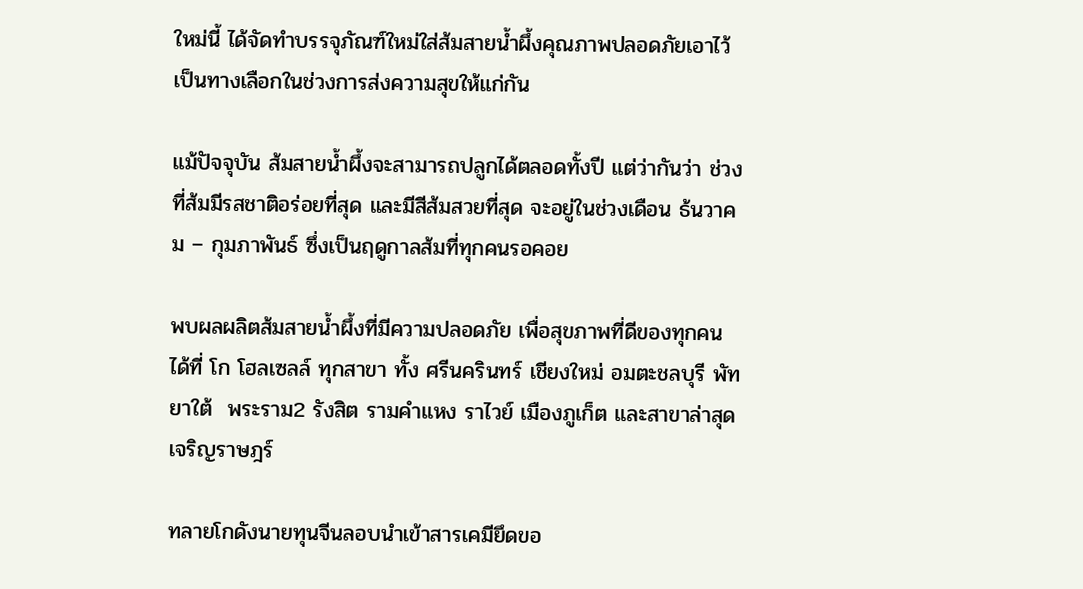ใหม่นี้ ได้จัดทำบรรจุภัณฑ์ใหม่ใส่ส้มสายน้ำผึ้งคุณภาพปลอดภัยเอาไว้เป็นทางเลือกในช่วงการส่งความสุขให้แก่กัน

แม้ปัจจุบัน ส้มสายน้ำผึ้งจะสามารถปลูกได้ตลอดทั้งปี แต่ว่ากันว่า ช่วงที่ส้มมีรสชาติอร่อยที่สุด และมีสีส้มสวยที่สุด จะอยู่ในช่วงเดือน ธ้นวาคม – กุมภาพันธ์ ซึ่งเป็นฤดูกาลส้มที่ทุกคนรอคอย

พบผลผลิตส้มสายน้ำผึ้งที่มีความปลอดภัย เพื่อสุขภาพที่ดีของทุกคน ได้ที่ โก โฮลเซลล์ ทุกสาขา ทั้ง ศรีนครินทร์ เชียงใหม่ อมตะชลบุรี พัทยาใต้  พระราม2 รังสิต รามคำแหง ราไวย์ เมืองภูเก็ต และสาขาล่าสุดเจริญราษฎร์

ทลายโกดังนายทุนจีนลอบนำเข้าสารเคมียึดขอ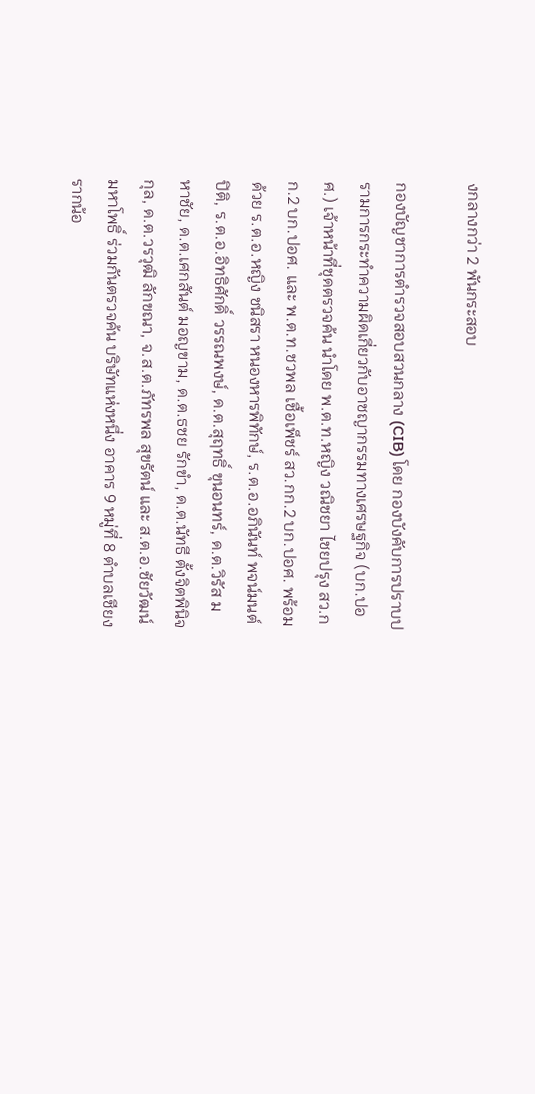งกลางกว่า 2 พันกระสอบ

กองบัญชาการตำรวจสอบสวนกลาง (CIB) โดย กองบังคับการปราบปรามการกระทำความผิดเกี่ยวกับอาชญากรรมทางเศรษฐกิจ (บก.ปอศ.) เจ้าหน้าที่ชุดตรวจค้น นำโดย พ.ต.ท.หญิง วณิชยา ไชยปรุง สว.กก.2 บก.ปอศ. และ พ.ต.ท.ชวพล เชื้อเพ็ชร์ สว.กก.2 บก.ปอศ. พร้อมด้วย ร.ต.อ.หญิง ชนิสรา หนองหารพิทักษ์, ร.ต.อ.อภินันท์ พจน์มนต์ปิติ, ร.ต.อ.อิทธิศักดิ์ วรรณพงษ์, ด.ต.สุฤทธิ์ ขุนอนทร์, ด.ต.วิรัส มหาชัย, ด.ต.เศกสันต์ มอญขาม, ด.ต.ธชย รักขำ, ด.ต.นัทธี ตั้งจิตพินิจกุล, ด.ต.วรวุฒิ ลักขณา, จ.ส.ต.ภัทรพล สุขรัตน์ และ ส.ต.อ.ชัยวัฒน์ มหาโพธิ์ ร่วมกันตรวจค้น บริษัทแห่งหนึ่ง อาคาร 9 หมู่ที่ 8 ตำบลเชียงรากน้อ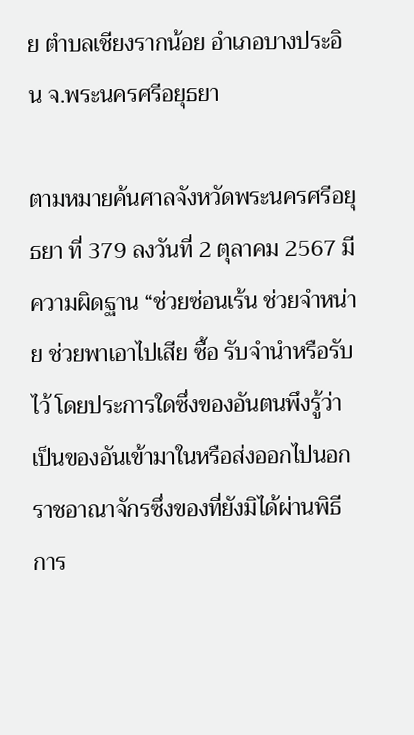ย ตำบลเชียงรากน้อย อำเภอบางประอิน จ.พระนครศรีอยุธยา

ตามหมายค้นศาลจังหวัดพระนครศรีอยุธยา ที่ 379 ลงวันที่ 2 ตุลาคม 2567 มีความผิดฐาน “ช่วยซ่อนเร้น ช่วยจำหน่าย ช่วยพาเอาไปเสีย ซื้อ รับจำนำหรือรับไว้ โดยประการใดซึ่งของอันตนพึงรู้ว่าเป็นของอันเข้ามาในหรือส่งออกไปนอกราชอาณาจักรซึ่งของที่ยังมิได้ผ่านพิธีการ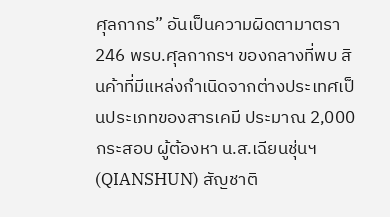ศุลกากร” อันเป็นความผิดตามาตรา 246 พรบ.ศุลกากรฯ ของกลางที่พบ สินค้าที่มีแหล่งกำเนิดจากต่างประเทศเป็นประเภทของสารเคมี ประมาณ 2,000 กระสอบ ผู้ต้องหา น.ส.เฉียนชุ่นฯ (QIANSHUN) สัญชาติ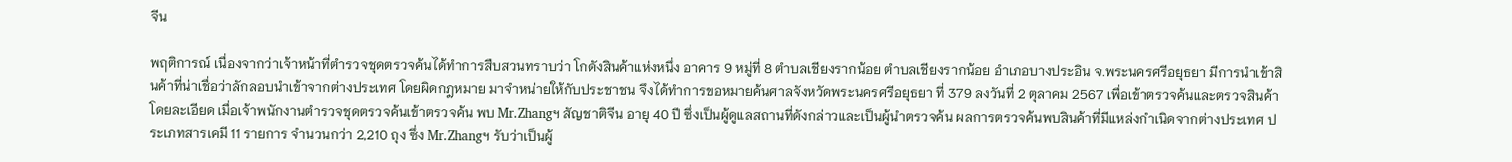จีน

พฤติการณ์ เนื่องจากว่าเจ้าหน้าที่ตำรวจชุดตรวจค้นได้ทำการสืบสวนทราบว่า โกดังสินค้าแห่งหนึ่ง อาคาร 9 หมู่ที่ 8 ตำบลเชียงรากน้อย ตำบลเชียงรากน้อย อำเภอบางประอิน จ.พระนครศรีอยุธยา มีการนำเข้าสินค้าที่น่าเชื่อว่าลักลอบนำเข้าจากต่างประเทศ โดยผิดกฎหมาย มาจำหน่ายให้กับประชาชน จึงได้ทำการขอหมายค้นศาลจังหวัดพระนครศรีอยุธยา ที่ 379 ลงวันที่ 2 ตุลาคม 2567 เพื่อเข้าตรวจค้นและตรวจสินค้าโดยละเอียด เมื่อเจ้าพนักงานตำรวจชุดตรวจค้นเข้าตรวจค้น พบ Mr.Zhangฯ สัญชาติจีน อายุ 40 ปี ซึ่งเป็นผู้ดูแลสถานที่ดังกล่าวและเป็นผู้นำตรวจค้น ผลการตรวจค้นพบสินค้าที่มีแหล่งกำเนิดจากต่างประเทศ ประเภทสารเคมี 11 รายการ จำนวนกว่า 2,210 ถุง ซึ่ง Mr.Zhangฯ รับว่าเป็นผู้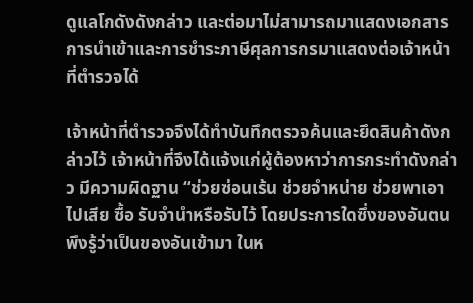ดูแลโกดังดังกล่าว และต่อมาไม่สามารถมาแสดงเอกสารการนำเข้าและการชำระภาษีศุลการกรมาแสดงต่อเจ้าหน้าที่ตำรวจได้

เจ้าหน้าที่ตำรวจจึงได้ทำบันทึกตรวจค้นและยึดสินค้าดังกล่าวไว้ เจ้าหน้าที่จึงได้แจ้งแก่ผู้ต้องหาว่าการกระทำดังกล่าว มีความผิดฐาน “ช่วยซ่อนเร้น ช่วยจำหน่าย ช่วยพาเอาไปเสีย ซื้อ รับจำนำหรือรับไว้ โดยประการใดซึ่งของอันตนพึงรู้ว่าเป็นของอันเข้ามา ในห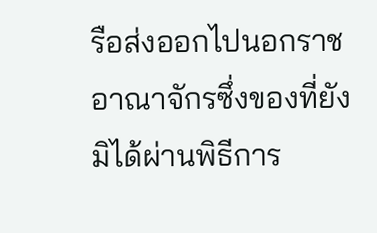รือส่งออกไปนอกราชอาณาจักรซึ่งของที่ยังมิได้ผ่านพิธีการ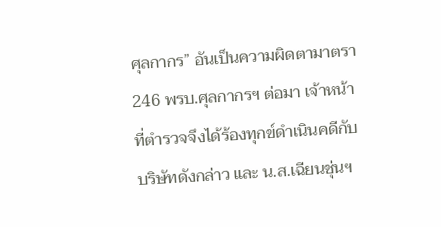ศุลกากร” อันเป็นความผิดตามาตรา 246 พรบ.ศุลกากรฯ ต่อมา เจ้าหน้าที่ตำรวจจึงได้ร้องทุกข์ดำเนินคดีกับ บริษัทดังกล่าว และ น.ส.เฉียนชุ่นฯ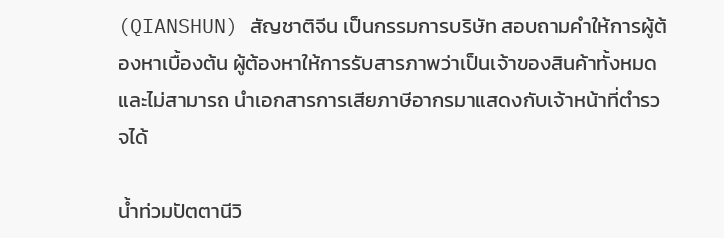(QIANSHUN) สัญชาติจีน เป็นกรรมการบริษัท สอบถามคำให้การผู้ต้องหาเบื้องต้น ผู้ต้องหาให้การรับสารภาพว่าเป็นเจ้าของสินค้าทั้งหมด และไม่สามารถ นำเอกสารการเสียภาษีอากรมาแสดงกับเจ้าหน้าที่ตำรวจได้

น้ำท่วมปัตตานีวิ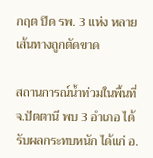กฤต ปิด รพ. 3 แห่ง หลายเส้นทางถูกตัดขาด

สถานการณ์น้ำท่วมในพื้นที่ จ.ปัตตานี พบ 3 อำเภอ ได้รับผลกระทบหนัก ได้แก่ อ.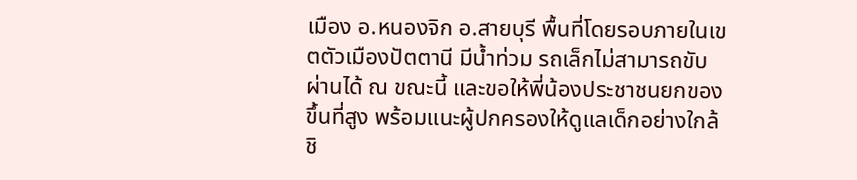เมือง อ.หนองจิก อ.สายบุรี พื้นที่โดยรอบภายในเขตตัวเมืองปัตตานี มีน้ำท่วม รถเล็กไม่สามารถขับผ่านได้ ณ ขณะนี้ และขอให้พี่น้องประชาชนยกของขึ้นที่สูง พร้อมแนะผู้ปกครองให้ดูแลเด็กอย่างใกล้ชิ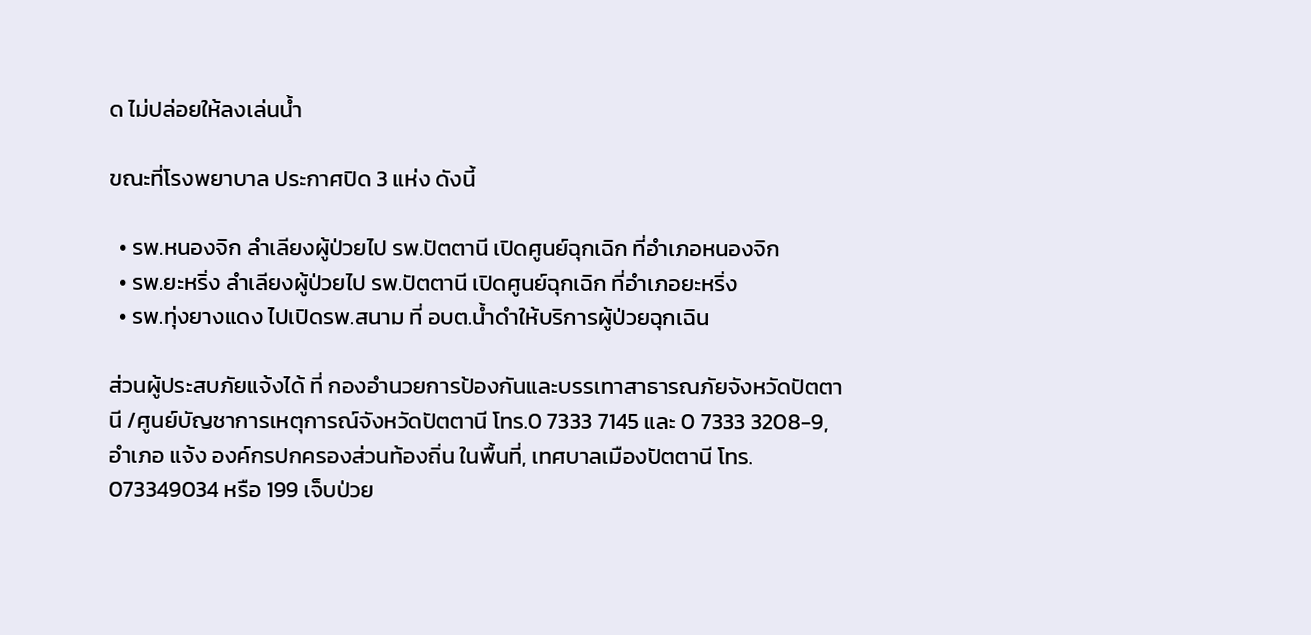ด ไม่ปล่อยให้ลงเล่นน้ำ

ขณะที่โรงพยาบาล ประกาศปิด 3 แห่ง ดังนี้

  • รพ.หนองจิก ลำเลียงผู้ป่วยไป รพ.ปัตตานี เปิดศูนย์ฉุกเฉิก ที่อำเภอหนองจิก
  • รพ.ยะหริ่ง ลำเลียงผู้ป่วยไป รพ.ปัตตานี เปิดศูนย์ฉุกเฉิก ที่อำเภอยะหริ่ง
  • รพ.ทุ่งยางแดง ไปเปิดรพ.สนาม ที่ อบต.น้ำดำให้บริการผู้ป่วยฉุกเฉิน

ส่วนผู้ประสบภัยแจ้งได้ ที่ กองอำนวยการป้องกันและบรรเทาสาธารณภัยจังหวัดปัตตานี /ศูนย์บัญชาการเหตุการณ์จังหวัดปัตตานี โทร.0 7333 7145 และ 0 7333 3208-9, อำเภอ แจ้ง องค์กรปกครองส่วนท้องถิ่น ในพื้นที่, เทศบาลเมืองปัตตานี โทร. 073349034 หรือ 199 เจ็บป่วย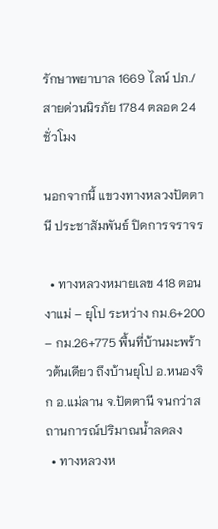รักษาพยาบาล 1669 ไลน์ ปภ./สายด่วนนิรภัย 1784 ตลอด 24 ชั่วโมง

นอกจากนี้ แขวงทางหลวงปัตตานี ประชาสัมพันธ์ ปิดการจราจร

  • ทางหลวงหมายเลข 418 ตอน งาแม่ – ยุโป ระหว่าง กม.6+200 – กม.26+775 พื้นที่บ้านมะพร้าวต้นเดียว ถึงบ้านยุโป อ.หนองจิก อ.แม่ลาน จ.ปัตตานี จนกว่าสถานการณ์ปริมาณน้ำลดลง
  • ทางหลวงห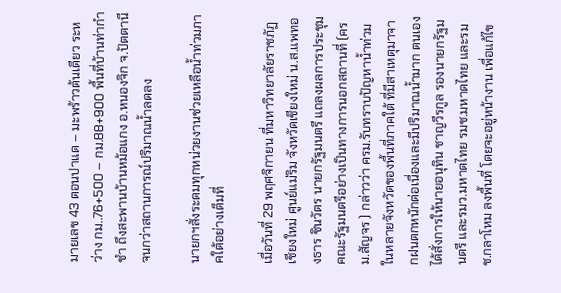มายเลข 43 ตอนปาแด – มะพร้าวต้นเดียว ระหว่าง กม..76+500 – กม.88+900 พื้นที่บ้านท่ากำชำ ถึงสะพานบ้านหม้อแกง อ.หนองจิก จ.ปัตตานี จนกว่าสถานการณ์ปริมาณน้ำลดลง

นายกฯสั่งระดมทุกหน่วยงานช่วยเหลือน้ำท่วมภาคใต้อย่างเต็มที่

เมื่อวันที่ 29 พฤศจิกายน ที่มหาวิทยาลัยราชภัฏเชียงใหม่ ศูนย์แม่ริม จังหวัดเชียงใหม่ น.ส.แพทองธาร ชินวัตร นายกรัฐมนตรี แถลงผลการประชุมคณะรัฐมนตรีอย่างเป็นทางการนอกสถานที่ (ครม.สัญจร ) กล่าวว่า ครม.รับทราบปัญหาน้ำท่วมในหลายจังหวัดของพื้นที่ภาคใต้ ที่มีสาเหตุมาจากฝนตกหนักต่อเนื่องและมีปริมาณน้ำมาก ตนเองได้สั่งการให้นายอนุทิน ชาญวีรกูล รองนายกรัฐมนตรี และรมว.มหาดไทย รมช.มหาดไทย และรมช.กลาโหม ลงพื้นที่ โดยจะอยู่หน้างาน เพื่อแก้ไข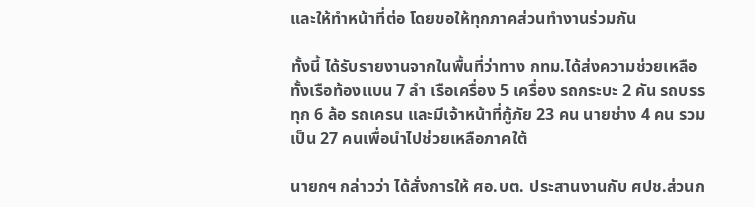และให้ทำหน้าที่ต่อ โดยขอให้ทุกภาคส่วนทำงานร่วมกัน

ทั้งนี้ ได้รับรายงานจากในพื้นที่ว่าทาง กทม.ได้ส่งความช่วยเหลือ ทั้งเรือท้องแบน 7 ลำ เรือเครื่อง 5 เครื่อง รถกระบะ 2 คัน รถบรรทุก 6 ล้อ รถเครน และมีเจ้าหน้าที่กู้ภัย 23 คน นายช่าง 4 คน รวมเป็น 27 คนเพื่อนำไปช่วยเหลือภาคใต้

นายกฯ กล่าวว่า ได้สั่งการให้ ศอ.บต. ประสานงานกับ ศปช.ส่วนก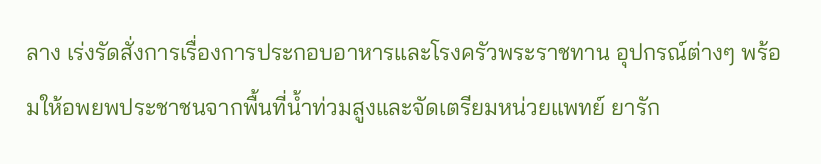ลาง เร่งรัดสั่งการเรื่องการประกอบอาหารและโรงครัวพระราชทาน อุปกรณ์ต่างๆ พร้อมให้อพยพประชาชนจากพื้นที่น้ำท่วมสูงและจัดเตรียมหน่วยแพทย์ ยารัก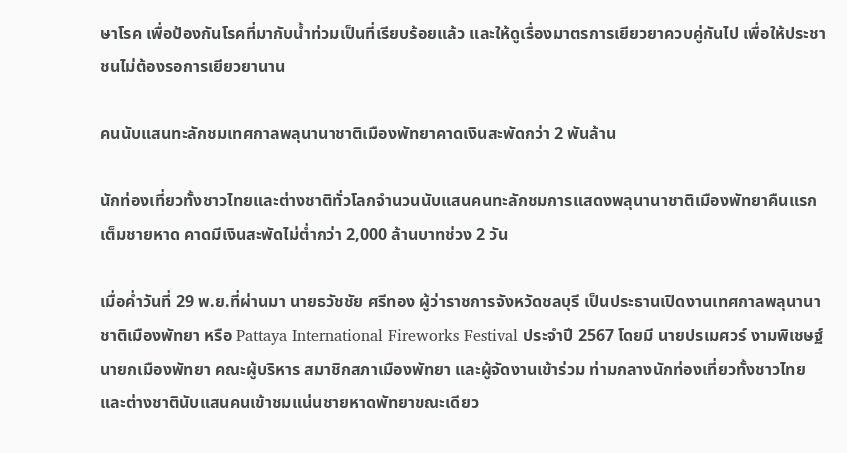ษาโรค เพื่อป้องกันโรคที่มากับน้ำท่วมเป็นที่เรียบร้อยแล้ว และให้ดูเรื่องมาตรการเยียวยาควบคู่กันไป เพื่อให้ประชาชนไม่ต้องรอการเยียวยานาน

คนนับแสนทะลักชมเทศกาลพลุนานาชาติเมืองพัทยาคาดเงินสะพัดกว่า 2 พันล้าน

นักท่องเที่ยวทั้งชาวไทยและต่างชาติทั่วโลกจำนวนนับแสนคนทะลักชมการแสดงพลุนานาชาติเมืองพัทยาคืนแรกเต็มชายหาด คาดมีเงินสะพัดไม่ต่ำกว่า 2,000 ล้านบาทช่วง 2 วัน

เมื่อค่ำวันที่ 29 พ.ย.ที่ผ่านมา นายธวัชชัย ศรีทอง ผู้ว่าราชการจังหวัดชลบุรี เป็นประธานเปิดงานเทศกาลพลุนานาชาติเมืองพัทยา หรือ Pattaya International Fireworks Festival ประจำปี 2567 โดยมี นายปรเมศวร์ งามพิเชษฐ์ นายกเมืองพัทยา คณะผู้บริหาร สมาชิกสภาเมืองพัทยา และผู้จัดงานเข้าร่วม ท่ามกลางนักท่องเที่ยวทั้งชาวไทยและต่างชาตินับแสนคนเข้าชมแน่นชายหาดพัทยาขณะเดียว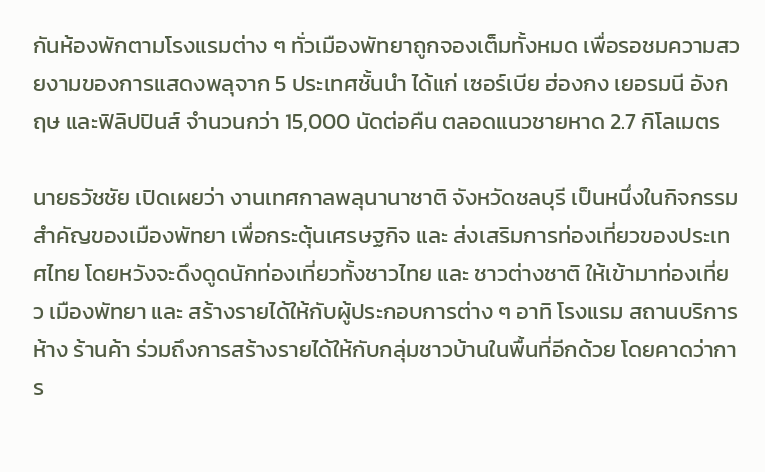กันห้องพักตามโรงแรมต่าง ๆ ทั่วเมืองพัทยาถูกจองเต็มทั้งหมด เพื่อรอชมความสวยงามของการแสดงพลุจาก 5 ประเทศชั้นนำ ได้แก่ เซอร์เบีย ฮ่องกง เยอรมนี อังกฤษ และฟิลิปปินส์ จำนวนกว่า 15,000 นัดต่อคืน ตลอดแนวชายหาด 2.7 กิโลเมตร

นายธวัชชัย เปิดเผยว่า งานเทศกาลพลุนานาชาติ จังหวัดชลบุรี เป็นหนึ่งในกิจกรรมสำคัญของเมืองพัทยา เพื่อกระตุ้นเศรษฐกิจ และ ส่งเสริมการท่องเที่ยวของประเทศไทย โดยหวังจะดึงดูดนักท่องเที่ยวทั้งชาวไทย และ ชาวต่างชาติ ให้เข้ามาท่องเที่ยว เมืองพัทยา และ สร้างรายได้ให้กับผู้ประกอบการต่าง ๆ อาทิ โรงแรม สถานบริการ ห้าง ร้านค้า ร่วมถึงการสร้างรายได้ให้กับกลุ่มชาวบ้านในพื้นที่อีกด้วย โดยคาดว่าการ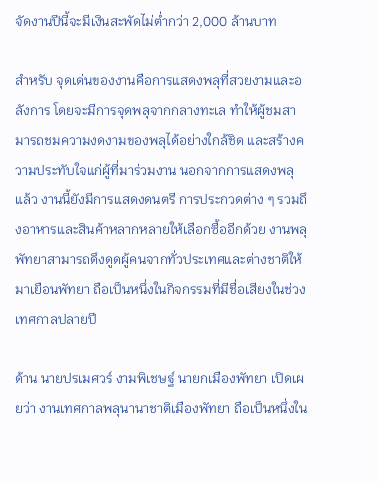จัดงานปีนี้จะมีเงินสะพัดไม่ต่ำกว่า 2,000 ล้านบาท

สำหรับ จุดเด่นของงานคือการแสดงพลุที่สวยงามและอลังการ โดยจะมีการจุดพลุจากกลางทะเล ทำให้ผู้ชมสามารถชมความงดงามของพลุได้อย่างใกล้ชิด และสร้างความประทับใจแก่ผู้ที่มาร่วมงาน นอกจากการแสดงพลุแล้ว งานนี้ยังมีการแสดงดนตรี การประกวดต่าง ๆ รวมถึงอาหารและสินค้าหลากหลายให้เลือกซื้ออีกด้วย งานพลุพัทยาสามารถดึงดูดผู้คนจากทั่วประเทศและต่างชาติให้มาเยือนพัทยา ถือเป็นหนึ่งในกิจกรรมที่มีชื่อเสียงในช่วงเทศกาลปลายปี

ด้าน นายปรเมศวร์ งามพิเชษฐ์ นายกเมืองพัทยา เปิดเผยว่า งานเทศกาลพลุนานาชาติเมืองพัทยา ถือเป็นหนึ่งใน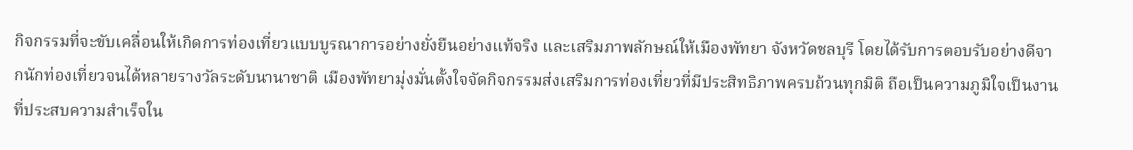กิจกรรมที่จะขับเคลื่อนให้เกิดการท่องเที่ยวแบบบูรณาการอย่างยั่งยืนอย่างแท้จริง และเสริมภาพลักษณ์ให้เมืองพัทยา จังหวัดชลบุรี โดยได้รับการตอบรับอย่างดีจากนักท่องเที่ยวจนได้หลายรางวัลระดับนานาชาติ เมืองพัทยามุ่งมั่นตั้งใจจัดกิจกรรมส่งเสริมการท่องเที่ยวที่มีประสิทธิภาพครบถ้วนทุกมิติ ถือเป็นความภูมิใจเป็นงานที่ประสบความสำเร็จใน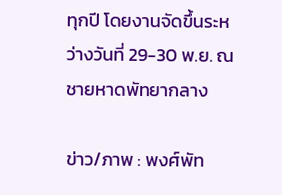ทุกปี โดยงานจัดขึ้นระหว่างวันที่ 29-30 พ.ย. ณ ชายหาดพัทยากลาง

ข่าว/ภาพ : พงศ์พัท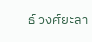ธ์ วงศ์ยะลา